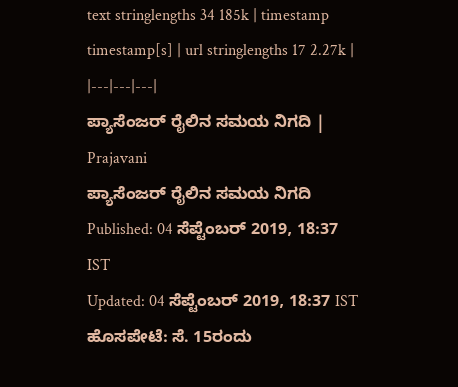text stringlengths 34 185k | timestamp timestamp[s] | url stringlengths 17 2.27k |
|---|---|---|
ಪ್ಯಾಸೆಂಜರ್ ರೈಲಿನ ಸಮಯ ನಿಗದಿ | Prajavani
ಪ್ಯಾಸೆಂಜರ್ ರೈಲಿನ ಸಮಯ ನಿಗದಿ
Published: 04 ಸೆಪ್ಟೆಂಬರ್ 2019, 18:37 IST
Updated: 04 ಸೆಪ್ಟೆಂಬರ್ 2019, 18:37 IST
ಹೊಸಪೇಟೆ: ಸೆ. 15ರಂದು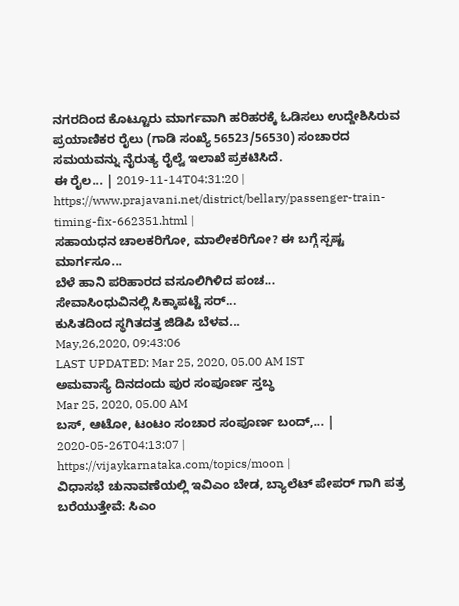ನಗರದಿಂದ ಕೊಟ್ಟೂರು ಮಾರ್ಗವಾಗಿ ಹರಿಹರಕ್ಕೆ ಓಡಿಸಲು ಉದ್ದೇಶಿಸಿರುವ ಪ್ರಯಾಣಿಕರ ರೈಲು (ಗಾಡಿ ಸಂಖ್ಯೆ 56523/56530) ಸಂಚಾರದ ಸಮಯವನ್ನು ನೈರುತ್ಯ ರೈಲ್ವೆ ಇಲಾಖೆ ಪ್ರಕಟಿಸಿದೆ.
ಈ ರೈಲ... | 2019-11-14T04:31:20 | https://www.prajavani.net/district/bellary/passenger-train-timing-fix-662351.html |
ಸಹಾಯಧನ ಚಾಲಕರಿಗೋ, ಮಾಲೀಕರಿಗೋ? ಈ ಬಗ್ಗೆ ಸ್ಪಷ್ಟ ಮಾರ್ಗಸೂ...
ಬೆಳೆ ಹಾನಿ ಪರಿಹಾರದ ವಸೂಲಿಗಿಳಿದ ಪಂಚ...
ಸೇವಾಸಿಂಧುವಿನಲ್ಲಿ ಸಿಕ್ಕಾಪಟ್ಟೆ ಸರ್...
ಕುಸಿತದಿಂದ ಸ್ಥಗಿತದತ್ತ ಜಿಡಿಪಿ ಬೆಳವ...
May,26,2020, 09:43:06
LAST UPDATED: Mar 25, 2020, 05.00 AM IST
ಅಮವಾಸ್ಯೆ ದಿನದಂದು ಪುರ ಸಂಪೂರ್ಣ ಸ್ತಬ್ಧ
Mar 25, 2020, 05.00 AM
ಬಸ್, ಆಟೋ, ಟಂಟಂ ಸಂಚಾರ ಸಂಪೂರ್ಣ ಬಂದ್,... | 2020-05-26T04:13:07 | https://vijaykarnataka.com/topics/moon |
ವಿಧಾಸಭೆ ಚುನಾವಣೆಯಲ್ಲಿ ಇವಿಎಂ ಬೇಡ, ಬ್ಯಾಲೆಟ್ ಪೇಪರ್ ಗಾಗಿ ಪತ್ರ ಬರೆಯುತ್ತೇವೆ: ಸಿಎಂ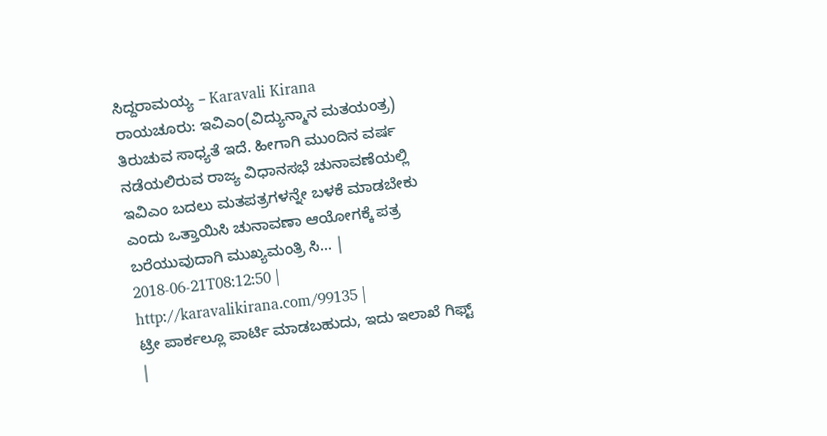ಸಿದ್ದರಾಮಯ್ಯ – Karavali Kirana
ರಾಯಚೂರು: ಇವಿಎಂ(ವಿದ್ಯುನ್ಮಾನ ಮತಯಂತ್ರ) ತಿರುಚುವ ಸಾಧ್ಯತೆ ಇದೆ. ಹೀಗಾಗಿ ಮುಂದಿನ ವರ್ಷ ನಡೆಯಲಿರುವ ರಾಜ್ಯ ವಿಧಾನಸಭೆ ಚುನಾವಣೆಯಲ್ಲಿ ಇವಿಎಂ ಬದಲು ಮತಪತ್ರಗಳನ್ನೇ ಬಳಕೆ ಮಾಡಬೇಕು ಎಂದು ಒತ್ತಾಯಿಸಿ ಚುನಾವಣಾ ಆಯೋಗಕ್ಕೆ ಪತ್ರ ಬರೆಯುವುದಾಗಿ ಮುಖ್ಯಮಂತ್ರಿ ಸಿ... | 2018-06-21T08:12:50 | http://karavalikirana.com/99135 |
ಟ್ರೀ ಪಾರ್ಕಲ್ಲೂ ಪಾರ್ಟಿ ಮಾಡಬಹುದು, ಇದು ಇಲಾಖೆ ಗಿಫ್ಟ್ |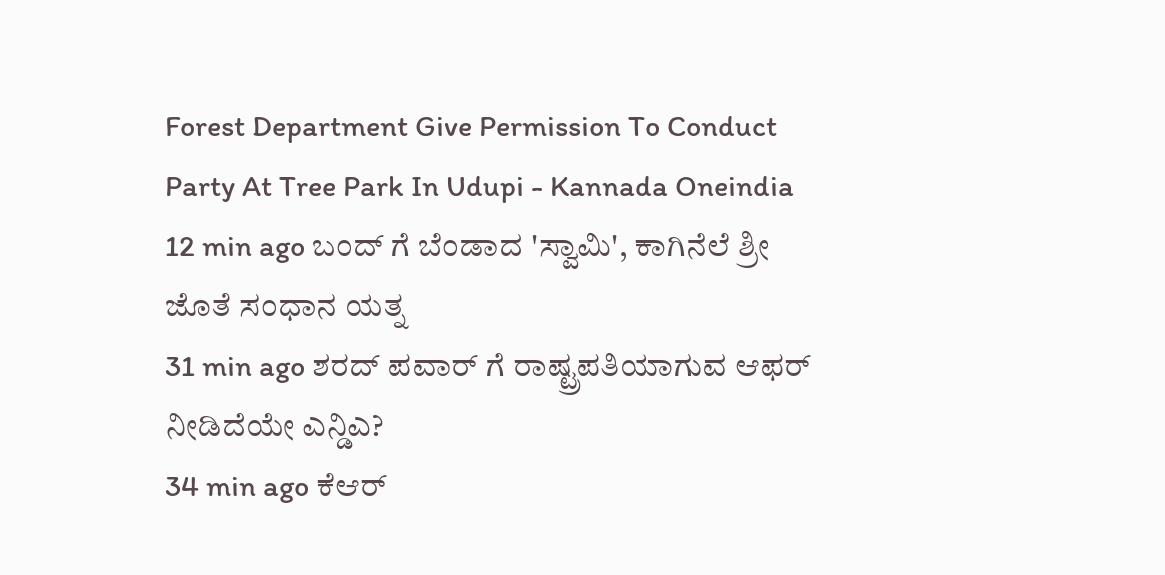Forest Department Give Permission To Conduct Party At Tree Park In Udupi - Kannada Oneindia
12 min ago ಬಂದ್ ಗೆ ಬೆಂಡಾದ 'ಸ್ವಾಮಿ', ಕಾಗಿನೆಲೆ ಶ್ರೀ ಜೊತೆ ಸಂಧಾನ ಯತ್ನ
31 min ago ಶರದ್ ಪವಾರ್ ಗೆ ರಾಷ್ಟ್ರಪತಿಯಾಗುವ ಆಫರ್ ನೀಡಿದೆಯೇ ಎನ್ಡಿಎ?
34 min ago ಕೆಆರ್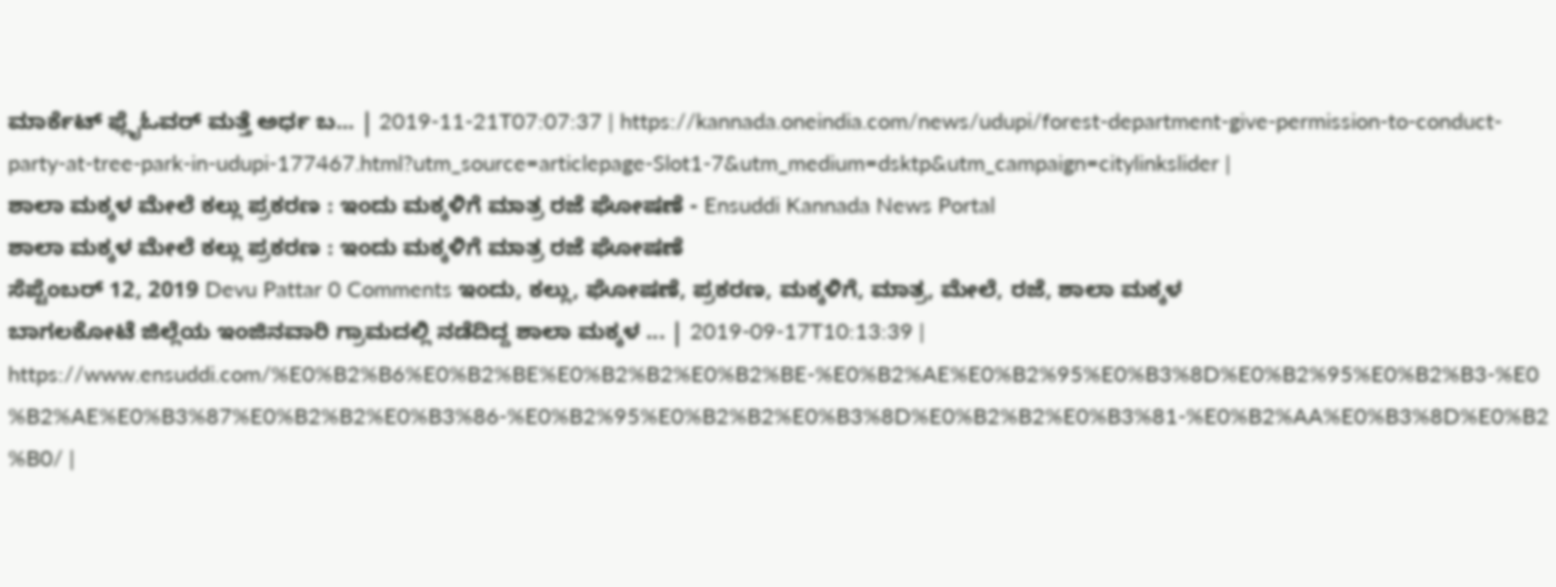ಮಾರ್ಕೆಟ್ ಫ್ಲೈಓವರ್ ಮತ್ತೆ ಅರ್ಧ ಬ... | 2019-11-21T07:07:37 | https://kannada.oneindia.com/news/udupi/forest-department-give-permission-to-conduct-party-at-tree-park-in-udupi-177467.html?utm_source=articlepage-Slot1-7&utm_medium=dsktp&utm_campaign=citylinkslider |
ಶಾಲಾ ಮಕ್ಕಳ ಮೇಲೆ ಕಲ್ಲು ಪ್ರಕರಣ : ಇಂದು ಮಕ್ಕಳಿಗೆ ಮಾತ್ರ ರಜೆ ಘೋಷಣೆ - Ensuddi Kannada News Portal
ಶಾಲಾ ಮಕ್ಕಳ ಮೇಲೆ ಕಲ್ಲು ಪ್ರಕರಣ : ಇಂದು ಮಕ್ಕಳಿಗೆ ಮಾತ್ರ ರಜೆ ಘೋಷಣೆ
ಸೆಪ್ಟೆಂಬರ್ 12, 2019 Devu Pattar 0 Comments ಇಂದು, ಕಲ್ಲು, ಘೋಷಣೆ, ಪ್ರಕರಣ, ಮಕ್ಕಳಿಗೆ, ಮಾತ್ರ, ಮೇಲೆ, ರಜೆ, ಶಾಲಾ ಮಕ್ಕಳ
ಬಾಗಲಕೋಟೆ ಜಿಲ್ಲೆಯ ಇಂಜಿನವಾರಿ ಗ್ರಾಮದಲ್ಲಿ ನಡೆದಿದ್ದ ಶಾಲಾ ಮಕ್ಕಳ ... | 2019-09-17T10:13:39 | https://www.ensuddi.com/%E0%B2%B6%E0%B2%BE%E0%B2%B2%E0%B2%BE-%E0%B2%AE%E0%B2%95%E0%B3%8D%E0%B2%95%E0%B2%B3-%E0%B2%AE%E0%B3%87%E0%B2%B2%E0%B3%86-%E0%B2%95%E0%B2%B2%E0%B3%8D%E0%B2%B2%E0%B3%81-%E0%B2%AA%E0%B3%8D%E0%B2%B0/ |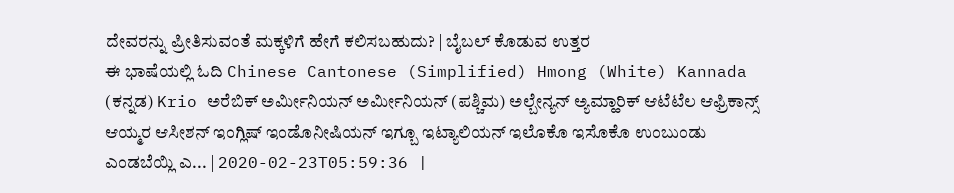ದೇವರನ್ನು ಪ್ರೀತಿಸುವಂತೆ ಮಕ್ಕಳಿಗೆ ಹೇಗೆ ಕಲಿಸಬಹುದು? | ಬೈಬಲ್ ಕೊಡುವ ಉತ್ತರ
ಈ ಭಾಷೆಯಲ್ಲಿ ಓದಿ Chinese Cantonese (Simplified) Hmong (White) Kannada (ಕನ್ನಡ) Krio ಅರೆಬಿಕ್ ಅರ್ಮೀನಿಯನ್ ಅರ್ಮೀನಿಯನ್ (ಪಶ್ಚಿಮ) ಅಲ್ಬೇನ್ಯನ್ ಅ್ಯಮ್ಹಾರಿಕ್ ಆಟೆಟೆಲ ಆಫ್ರಿಕಾನ್ಸ್ ಆಯ್ಮರ ಆಸೀಶನ್ ಇಂಗ್ಲಿಷ್ ಇಂಡೊನೀಷಿಯನ್ ಇಗ್ಬೂ ಇಟ್ಯಾಲಿಯನ್ ಇಲೊಕೊ ಇಸೊಕೊ ಉಂಬುಂಡು ಎಂಡಬೆಯ್ಲಿ ಎ... | 2020-02-23T05:59:36 |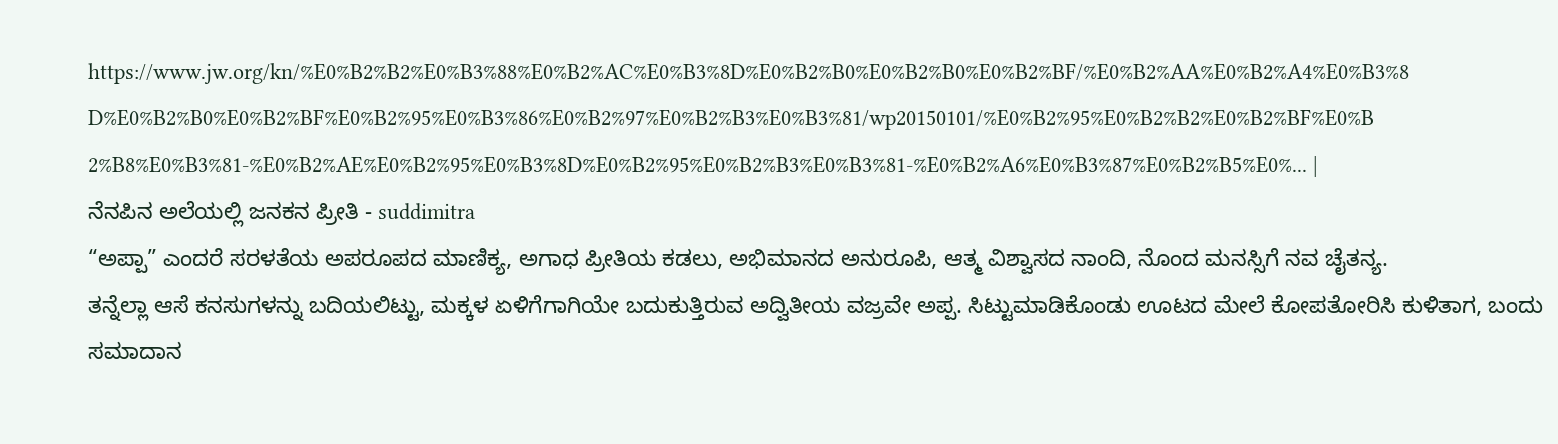https://www.jw.org/kn/%E0%B2%B2%E0%B3%88%E0%B2%AC%E0%B3%8D%E0%B2%B0%E0%B2%B0%E0%B2%BF/%E0%B2%AA%E0%B2%A4%E0%B3%8D%E0%B2%B0%E0%B2%BF%E0%B2%95%E0%B3%86%E0%B2%97%E0%B2%B3%E0%B3%81/wp20150101/%E0%B2%95%E0%B2%B2%E0%B2%BF%E0%B2%B8%E0%B3%81-%E0%B2%AE%E0%B2%95%E0%B3%8D%E0%B2%95%E0%B2%B3%E0%B3%81-%E0%B2%A6%E0%B3%87%E0%B2%B5%E0%... |
ನೆನಪಿನ ಅಲೆಯಲ್ಲಿ ಜನಕನ ಪ್ರೀತಿ - suddimitra
“ಅಪ್ಪಾ” ಎಂದರೆ ಸರಳತೆಯ ಅಪರೂಪದ ಮಾಣಿಕ್ಯ, ಅಗಾಧ ಪ್ರೀತಿಯ ಕಡಲು, ಅಭಿಮಾನದ ಅನುರೂಪಿ, ಆತ್ಮ ವಿಶ್ವಾಸದ ನಾಂದಿ, ನೊಂದ ಮನಸ್ಸಿಗೆ ನವ ಚೈತನ್ಯ.
ತನ್ನೆಲ್ಲಾ ಆಸೆ ಕನಸುಗಳನ್ನು ಬದಿಯಲಿಟ್ಟು, ಮಕ್ಕಳ ಏಳಿಗೆಗಾಗಿಯೇ ಬದುಕುತ್ತಿರುವ ಅದ್ವಿತೀಯ ವಜ್ರವೇ ಅಪ್ಪ. ಸಿಟ್ಟುಮಾಡಿಕೊಂಡು ಊಟದ ಮೇಲೆ ಕೋಪತೋರಿಸಿ ಕುಳಿತಾಗ, ಬಂದು ಸಮಾದಾನ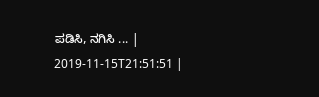ಪಡಿಸಿ, ನಗಿಸಿ ... | 2019-11-15T21:51:51 |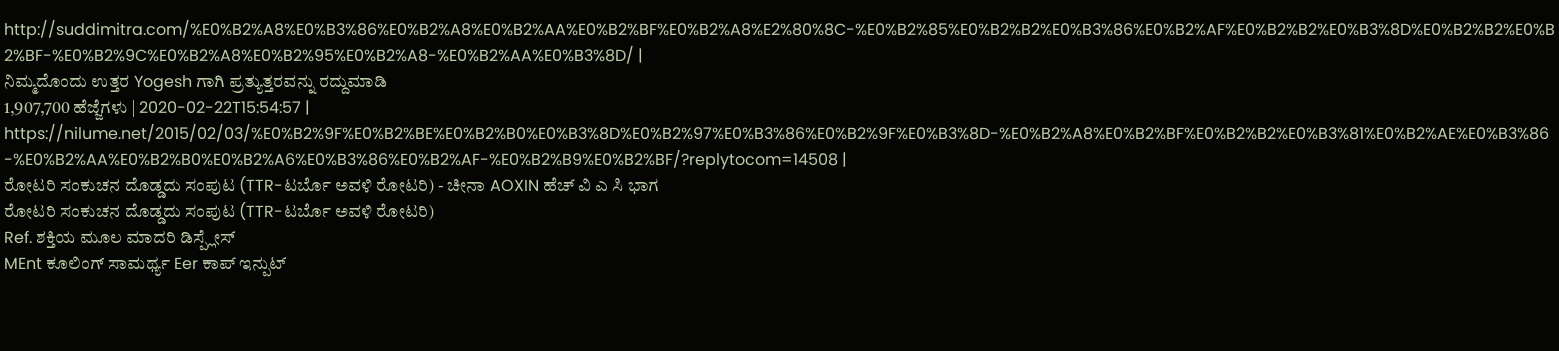http://suddimitra.com/%E0%B2%A8%E0%B3%86%E0%B2%A8%E0%B2%AA%E0%B2%BF%E0%B2%A8%E2%80%8C-%E0%B2%85%E0%B2%B2%E0%B3%86%E0%B2%AF%E0%B2%B2%E0%B3%8D%E0%B2%B2%E0%B2%BF-%E0%B2%9C%E0%B2%A8%E0%B2%95%E0%B2%A8-%E0%B2%AA%E0%B3%8D/ |
ನಿಮ್ಮದೊಂದು ಉತ್ತರ Yogesh ಗಾಗಿ ಪ್ರತ್ಯುತ್ತರವನ್ನು ರದ್ದುಮಾಡಿ
1,907,700 ಹೆಜ್ಜೆಗಳು | 2020-02-22T15:54:57 | https://nilume.net/2015/02/03/%E0%B2%9F%E0%B2%BE%E0%B2%B0%E0%B3%8D%E0%B2%97%E0%B3%86%E0%B2%9F%E0%B3%8D-%E0%B2%A8%E0%B2%BF%E0%B2%B2%E0%B3%81%E0%B2%AE%E0%B3%86-%E0%B2%AA%E0%B2%B0%E0%B2%A6%E0%B3%86%E0%B2%AF-%E0%B2%B9%E0%B2%BF/?replytocom=14508 |
ರೋಟರಿ ಸಂಕುಚನ ದೊಡ್ಡದು ಸಂಪುಟ (TTR-ಟರ್ಬೊ ಅವಳಿ ರೋಟರಿ) - ಚೀನಾ AOXIN ಹೆಚ್ ವಿ ಎ ಸಿ ಭಾಗ
ರೋಟರಿ ಸಂಕುಚನ ದೊಡ್ಡದು ಸಂಪುಟ (TTR-ಟರ್ಬೊ ಅವಳಿ ರೋಟರಿ)
Ref. ಶಕ್ತಿಯ ಮೂಲ ಮಾದರಿ ಡಿಸ್ಪ್ಲೇಸ್
MEnt ಕೂಲಿಂಗ್ ಸಾಮರ್ಥ್ಯ Eer ಕಾಪ್ ಇನ್ಪುಟ್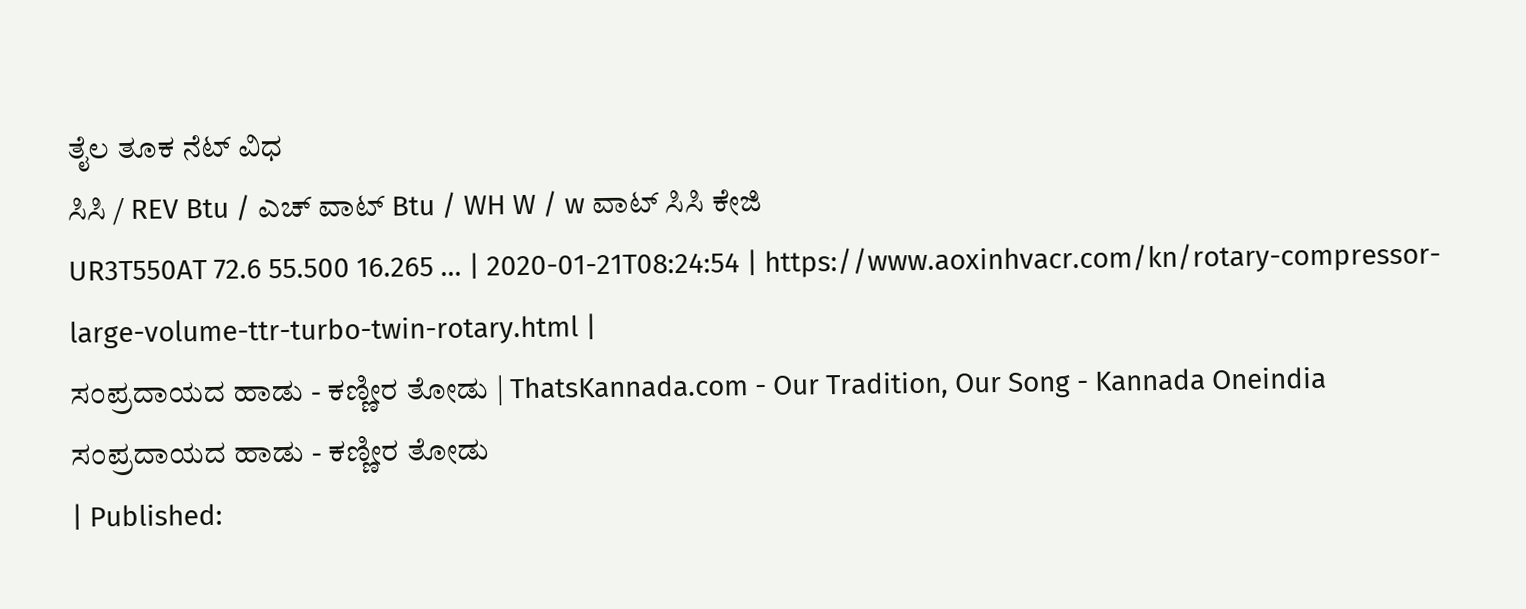ತೈಲ ತೂಕ ನೆಟ್ ವಿಧ
ಸಿಸಿ / REV Btu / ಎಚ್ ವಾಟ್ Btu / WH W / w ವಾಟ್ ಸಿಸಿ ಕೇಜಿ
UR3T550AT 72.6 55.500 16.265 ... | 2020-01-21T08:24:54 | https://www.aoxinhvacr.com/kn/rotary-compressor-large-volume-ttr-turbo-twin-rotary.html |
ಸಂಪ್ರದಾಯದ ಹಾಡು - ಕಣ್ಣೀರ ತೋಡು | ThatsKannada.com - Our Tradition, Our Song - Kannada Oneindia
ಸಂಪ್ರದಾಯದ ಹಾಡು - ಕಣ್ಣೀರ ತೋಡು
| Published: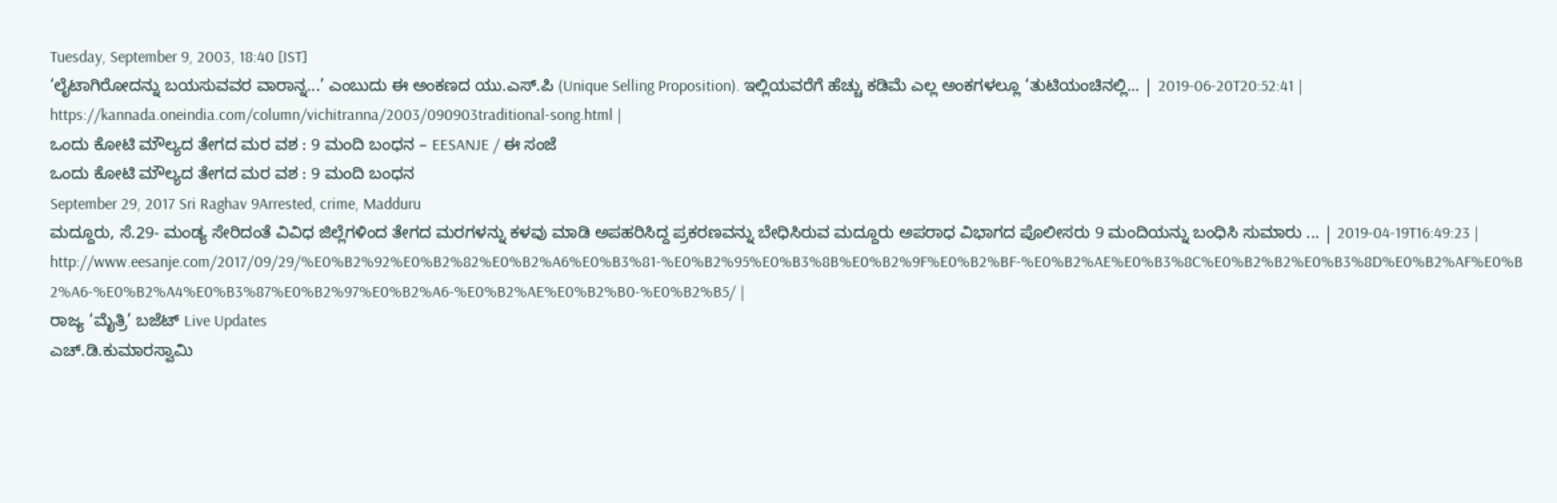Tuesday, September 9, 2003, 18:40 [IST]
‘ಲೈಟಾಗಿರೋದನ್ನು ಬಯಸುವವರ ವಾರಾನ್ನ...’ ಎಂಬುದು ಈ ಅಂಕಣದ ಯು.ಎಸ್.ಪಿ (Unique Selling Proposition). ಇಲ್ಲಿಯವರೆಗೆ ಹೆಚ್ಚು ಕಡಿಮೆ ಎಲ್ಲ ಅಂಕಗಳಲ್ಲೂ ‘ತುಟಿಯಂಚಿನಲ್ಲಿ... | 2019-06-20T20:52:41 | https://kannada.oneindia.com/column/vichitranna/2003/090903traditional-song.html |
ಒಂದು ಕೋಟಿ ಮೌಲ್ಯದ ತೇಗದ ಮರ ವಶ : 9 ಮಂದಿ ಬಂಧನ – EESANJE / ಈ ಸಂಜೆ
ಒಂದು ಕೋಟಿ ಮೌಲ್ಯದ ತೇಗದ ಮರ ವಶ : 9 ಮಂದಿ ಬಂಧನ
September 29, 2017 Sri Raghav 9Arrested, crime, Madduru
ಮದ್ದೂರು, ಸೆ.29- ಮಂಡ್ಯ ಸೇರಿದಂತೆ ವಿವಿಧ ಜಿಲ್ಲೆಗಳಿಂದ ತೇಗದ ಮರಗಳನ್ನು ಕಳವು ಮಾಡಿ ಅಪಹರಿಸಿದ್ದ ಪ್ರಕರಣವನ್ನು ಬೇಧಿಸಿರುವ ಮದ್ದೂರು ಅಪರಾಧ ವಿಭಾಗದ ಪೊಲೀಸರು 9 ಮಂದಿಯನ್ನು ಬಂಧಿಸಿ ಸುಮಾರು ... | 2019-04-19T16:49:23 | http://www.eesanje.com/2017/09/29/%E0%B2%92%E0%B2%82%E0%B2%A6%E0%B3%81-%E0%B2%95%E0%B3%8B%E0%B2%9F%E0%B2%BF-%E0%B2%AE%E0%B3%8C%E0%B2%B2%E0%B3%8D%E0%B2%AF%E0%B2%A6-%E0%B2%A4%E0%B3%87%E0%B2%97%E0%B2%A6-%E0%B2%AE%E0%B2%B0-%E0%B2%B5/ |
ರಾಜ್ಯ ‘ಮೈತ್ರಿ’ ಬಜೆಟ್ Live Updates
ಎಚ್.ಡಿ.ಕುಮಾರಸ್ವಾಮಿ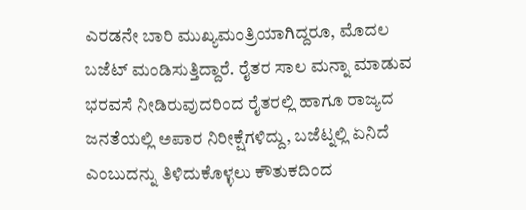ಎರಡನೇ ಬಾರಿ ಮುಖ್ಯಮಂತ್ರಿಯಾಗಿದ್ದರೂ, ಮೊದಲ ಬಜೆಟ್ ಮಂಡಿಸುತ್ತಿದ್ದಾರೆ. ರೈತರ ಸಾಲ ಮನ್ನಾ ಮಾಡುವ ಭರವಸೆ ನೀಡಿರುವುದರಿಂದ ರೈತರಲ್ಲಿ ಹಾಗೂ ರಾಜ್ಯದ ಜನತೆಯಲ್ಲಿ ಅಪಾರ ನಿರೀಕ್ಷೆಗಳಿದ್ದು, ಬಜೆಟ್ನಲ್ಲಿ ಏನಿದೆ ಎಂಬುದನ್ನು ತಿಳಿದುಕೊಳ್ಳಲು ಕೌತುಕದಿಂದ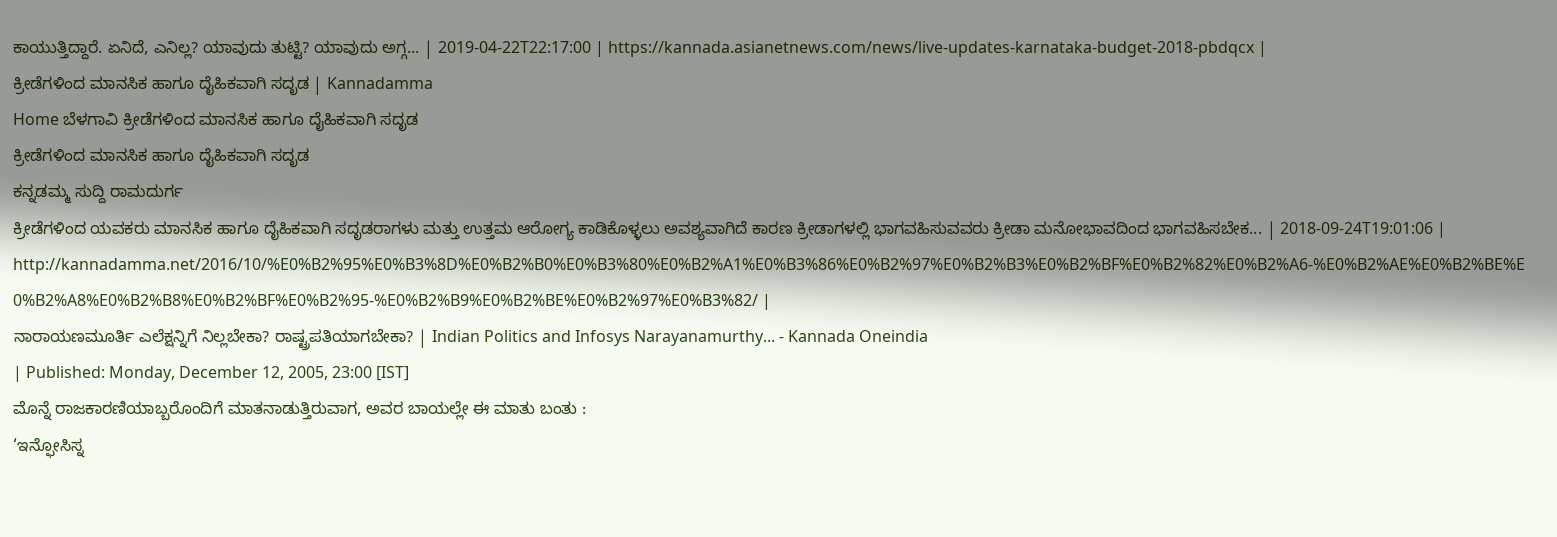ಕಾಯುತ್ತಿದ್ದಾರೆ. ಏನಿದೆ, ಎನಿಲ್ಲ? ಯಾವುದು ತುಟ್ಟಿ? ಯಾವುದು ಅಗ್ಗ... | 2019-04-22T22:17:00 | https://kannada.asianetnews.com/news/live-updates-karnataka-budget-2018-pbdqcx |
ಕ್ರೀಡೆಗಳಿಂದ ಮಾನಸಿಕ ಹಾಗೂ ದೈಹಿಕವಾಗಿ ಸದೃಡ | Kannadamma
Home ಬೆಳಗಾವಿ ಕ್ರೀಡೆಗಳಿಂದ ಮಾನಸಿಕ ಹಾಗೂ ದೈಹಿಕವಾಗಿ ಸದೃಡ
ಕ್ರೀಡೆಗಳಿಂದ ಮಾನಸಿಕ ಹಾಗೂ ದೈಹಿಕವಾಗಿ ಸದೃಡ
ಕನ್ನಡಮ್ಮ ಸುದ್ದಿ ರಾಮದುರ್ಗ
ಕ್ರೀಡೆಗಳಿಂದ ಯವಕರು ಮಾನಸಿಕ ಹಾಗೂ ದೈಹಿಕವಾಗಿ ಸದೃಡರಾಗಳು ಮತ್ತು ಉತ್ತಮ ಆರೋಗ್ಯ ಕಾಡಿಕೊಳ್ಳಲು ಅವಶ್ಯವಾಗಿದೆ ಕಾರಣ ಕ್ರೀಡಾಗಳಲ್ಲಿ ಭಾಗವಹಿಸುವವರು ಕ್ರೀಡಾ ಮನೋಭಾವದಿಂದ ಭಾಗವಹಿಸಬೇಕ... | 2018-09-24T19:01:06 | http://kannadamma.net/2016/10/%E0%B2%95%E0%B3%8D%E0%B2%B0%E0%B3%80%E0%B2%A1%E0%B3%86%E0%B2%97%E0%B2%B3%E0%B2%BF%E0%B2%82%E0%B2%A6-%E0%B2%AE%E0%B2%BE%E0%B2%A8%E0%B2%B8%E0%B2%BF%E0%B2%95-%E0%B2%B9%E0%B2%BE%E0%B2%97%E0%B3%82/ |
ನಾರಾಯಣಮೂರ್ತಿ ಎಲೆಕ್ಷನ್ನಿಗೆ ನಿಲ್ಲಬೇಕಾ? ರಾಷ್ಟ್ರಪತಿಯಾಗಬೇಕಾ? | Indian Politics and Infosys Narayanamurthy... - Kannada Oneindia
| Published: Monday, December 12, 2005, 23:00 [IST]
ಮೊನ್ನೆ ರಾಜಕಾರಣಿಯಾಬ್ಬರೊಂದಿಗೆ ಮಾತನಾಡುತ್ತಿರುವಾಗ, ಅವರ ಬಾಯಲ್ಲೇ ಈ ಮಾತು ಬಂತು :
‘ಇನ್ಫೋಸಿಸ್ನ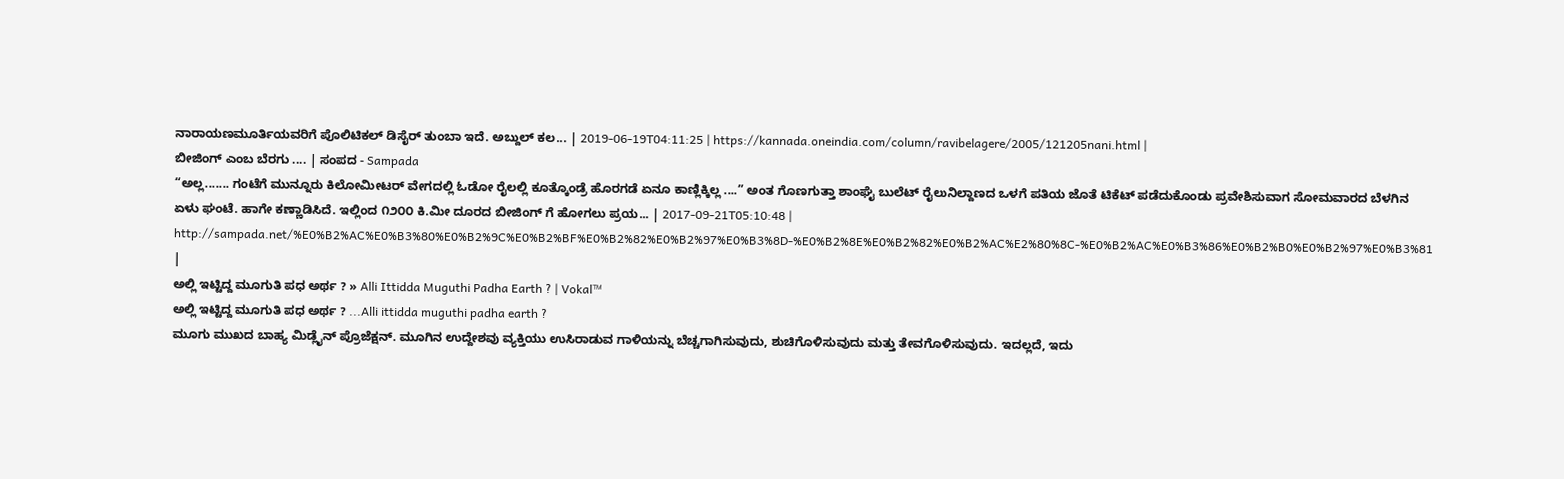ನಾರಾಯಣಮೂರ್ತಿಯವರಿಗೆ ಪೊಲಿಟಿಕಲ್ ಡಿಸೈರ್ ತುಂಬಾ ಇದೆ. ಅಬ್ದುಲ್ ಕಲ... | 2019-06-19T04:11:25 | https://kannada.oneindia.com/column/ravibelagere/2005/121205nani.html |
ಬೀಜಿಂಗ್ ಎಂಬ ಬೆರಗು .... | ಸಂಪದ - Sampada
“ಅಲ್ಲ....... ಗಂಟೆಗೆ ಮುನ್ನೂರು ಕಿಲೋಮೀಟರ್ ವೇಗದಲ್ಲಿ ಓಡೋ ರೈಲಲ್ಲಿ ಕೂತ್ಕೊಂಡ್ರೆ ಹೊರಗಡೆ ಏನೂ ಕಾಣ್ಲಿಕ್ಕಿಲ್ಲ ....” ಅಂತ ಗೊಣಗುತ್ತಾ ಶಾಂಘೈ ಬುಲೆಟ್ ರೈಲುನಿಲ್ದಾಣದ ಒಳಗೆ ಪತಿಯ ಜೊತೆ ಟಿಕೆಟ್ ಪಡೆದುಕೊಂಡು ಪ್ರವೇಶಿಸುವಾಗ ಸೋಮವಾರದ ಬೆಳಗಿನ ಏಳು ಘಂಟೆ. ಹಾಗೇ ಕಣ್ಣಾಡಿಸಿದೆ. ಇಲ್ಲಿಂದ ೧೨೦೦ ಕಿ.ಮೀ ದೂರದ ಬೀಜಿಂಗ್ ಗೆ ಹೋಗಲು ಪ್ರಯ... | 2017-09-21T05:10:48 | http://sampada.net/%E0%B2%AC%E0%B3%80%E0%B2%9C%E0%B2%BF%E0%B2%82%E0%B2%97%E0%B3%8D-%E0%B2%8E%E0%B2%82%E0%B2%AC%E2%80%8C-%E0%B2%AC%E0%B3%86%E0%B2%B0%E0%B2%97%E0%B3%81 |
ಅಲ್ಲಿ ಇಟ್ಟಿದ್ದ ಮೂಗುತಿ ಪಧ ಅರ್ಥ ? » Alli Ittidda Muguthi Padha Earth ? | Vokal™
ಅಲ್ಲಿ ಇಟ್ಟಿದ್ದ ಮೂಗುತಿ ಪಧ ಅರ್ಥ ? ...Alli ittidda muguthi padha earth ?
ಮೂಗು ಮುಖದ ಬಾಹ್ಯ ಮಿಡ್ಲೈನ್ ಪ್ರೊಜೆಕ್ಷನ್. ಮೂಗಿನ ಉದ್ದೇಶವು ವ್ಯಕ್ತಿಯು ಉಸಿರಾಡುವ ಗಾಳಿಯನ್ನು ಬೆಚ್ಚಗಾಗಿಸುವುದು, ಶುಚಿಗೊಳಿಸುವುದು ಮತ್ತು ತೇವಗೊಳಿಸುವುದು. ಇದಲ್ಲದೆ, ಇದು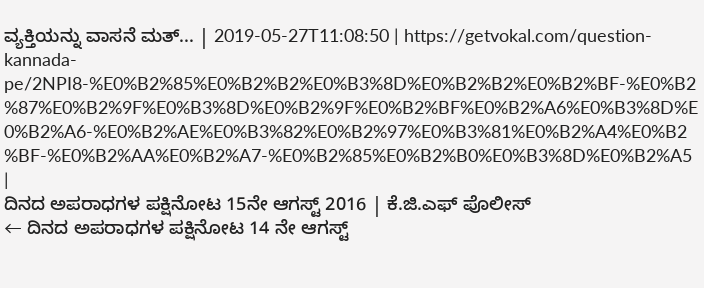ವ್ಯಕ್ತಿಯನ್ನು ವಾಸನೆ ಮತ್... | 2019-05-27T11:08:50 | https://getvokal.com/question-kannada-pe/2NPI8-%E0%B2%85%E0%B2%B2%E0%B3%8D%E0%B2%B2%E0%B2%BF-%E0%B2%87%E0%B2%9F%E0%B3%8D%E0%B2%9F%E0%B2%BF%E0%B2%A6%E0%B3%8D%E0%B2%A6-%E0%B2%AE%E0%B3%82%E0%B2%97%E0%B3%81%E0%B2%A4%E0%B2%BF-%E0%B2%AA%E0%B2%A7-%E0%B2%85%E0%B2%B0%E0%B3%8D%E0%B2%A5 |
ದಿನದ ಅಪರಾಧಗಳ ಪಕ್ಷಿನೋಟ 15ನೇ ಆಗಸ್ಟ್ 2016 | ಕೆ.ಜಿ.ಎಫ್ ಪೊಲೀಸ್
← ದಿನದ ಅಪರಾಧಗಳ ಪಕ್ಷಿನೋಟ 14 ನೇ ಆಗಸ್ಟ್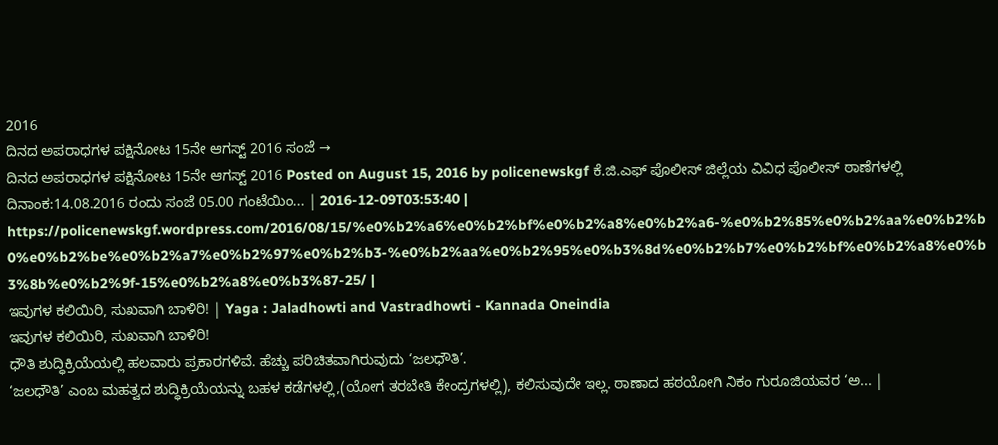2016
ದಿನದ ಅಪರಾಧಗಳ ಪಕ್ಷಿನೋಟ 15ನೇ ಆಗಸ್ಟ್ 2016 ಸಂಜೆ →
ದಿನದ ಅಪರಾಧಗಳ ಪಕ್ಷಿನೋಟ 15ನೇ ಆಗಸ್ಟ್ 2016 Posted on August 15, 2016 by policenewskgf ಕೆ.ಜಿ.ಎಫ್ ಪೊಲೀಸ್ ಜಿಲ್ಲೆಯ ವಿವಿಧ ಪೊಲೀಸ್ ಠಾಣೆಗಳಲ್ಲಿ ದಿನಾಂಕ:14.08.2016 ರಂದು ಸಂಜೆ 05.00 ಗಂಟೆಯಿಂ... | 2016-12-09T03:53:40 | https://policenewskgf.wordpress.com/2016/08/15/%e0%b2%a6%e0%b2%bf%e0%b2%a8%e0%b2%a6-%e0%b2%85%e0%b2%aa%e0%b2%b0%e0%b2%be%e0%b2%a7%e0%b2%97%e0%b2%b3-%e0%b2%aa%e0%b2%95%e0%b3%8d%e0%b2%b7%e0%b2%bf%e0%b2%a8%e0%b3%8b%e0%b2%9f-15%e0%b2%a8%e0%b3%87-25/ |
ಇವುಗಳ ಕಲಿಯಿರಿ, ಸುಖವಾಗಿ ಬಾಳಿರಿ! | Yaga : Jaladhowti and Vastradhowti - Kannada Oneindia
ಇವುಗಳ ಕಲಿಯಿರಿ, ಸುಖವಾಗಿ ಬಾಳಿರಿ!
ಧೌತಿ ಶುದ್ಧಿಕ್ರಿಯೆಯಲ್ಲಿ ಹಲವಾರು ಪ್ರಕಾರಗಳಿವೆ. ಹೆಚ್ಚು ಪರಿಚಿತವಾಗಿರುವುದು ‘ಜಲಧೌತಿ’.
‘ಜಲಧೌತಿ’ ಎಂಬ ಮಹತ್ವದ ಶುದ್ಧಿಕ್ರಿಯೆಯನ್ನು ಬಹಳ ಕಡೆಗಳಲ್ಲಿ,(ಯೋಗ ತರಬೇತಿ ಕೇಂದ್ರಗಳಲ್ಲಿ), ಕಲಿಸುವುದೇ ಇಲ್ಲ. ಠಾಣಾದ ಹಠಯೋಗಿ ನಿಕಂ ಗುರೂಜಿಯವರ ‘ಅ... |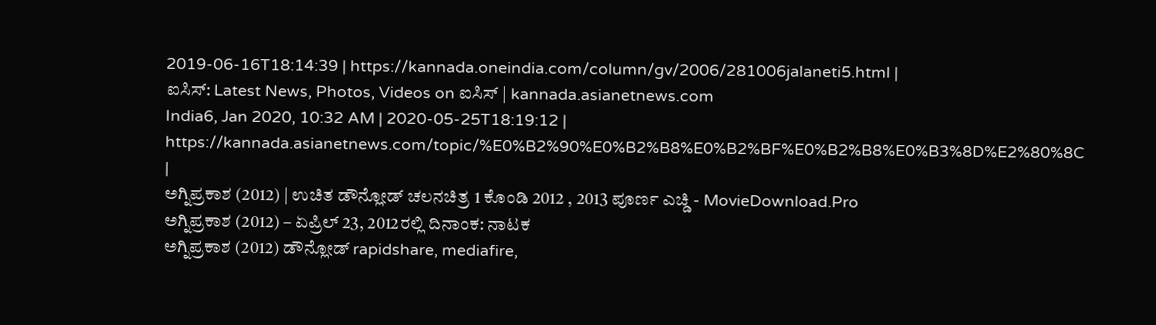2019-06-16T18:14:39 | https://kannada.oneindia.com/column/gv/2006/281006jalaneti5.html |
ಐಸಿಸ್: Latest News, Photos, Videos on ಐಸಿಸ್ | kannada.asianetnews.com
India6, Jan 2020, 10:32 AM | 2020-05-25T18:19:12 | https://kannada.asianetnews.com/topic/%E0%B2%90%E0%B2%B8%E0%B2%BF%E0%B2%B8%E0%B3%8D%E2%80%8C |
ಅಗ್ನಿಪ್ರಕಾಶ (2012) | ಉಚಿತ ಡೌನ್ಲೋಡ್ ಚಲನಚಿತ್ರ 1 ಕೊಂಡಿ 2012 , 2013 ಪೂರ್ಣ ಎಚ್ಡಿ - MovieDownload.Pro
ಅಗ್ನಿಪ್ರಕಾಶ (2012) – ಏಪ್ರಿಲ್ 23, 2012ರಲ್ಲಿ ದಿನಾಂಕ: ನಾಟಕ
ಅಗ್ನಿಪ್ರಕಾಶ (2012) ಡೌನ್ಲೋಡ್ rapidshare, mediafire,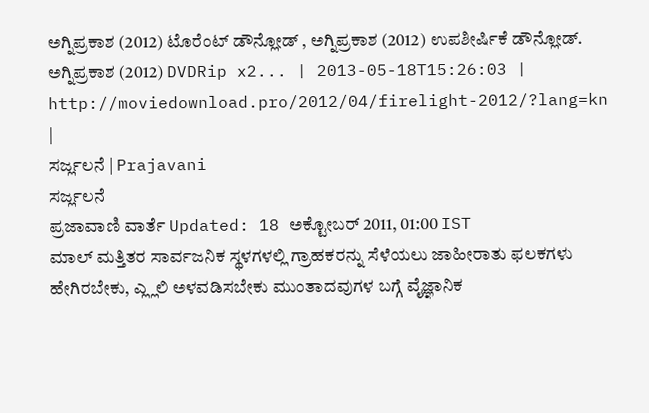ಅಗ್ನಿಪ್ರಕಾಶ (2012) ಟೊರೆಂಟ್ ಡೌನ್ಲೋಡ್ , ಅಗ್ನಿಪ್ರಕಾಶ (2012) ಉಪಶೀರ್ಷಿಕೆ ಡೌನ್ಲೋಡ್.
ಅಗ್ನಿಪ್ರಕಾಶ (2012) DVDRip x2... | 2013-05-18T15:26:03 | http://moviedownload.pro/2012/04/firelight-2012/?lang=kn |
ಸರ್ಜ್ಲಲನೆ | Prajavani
ಸರ್ಜ್ಲಲನೆ
ಪ್ರಜಾವಾಣಿ ವಾರ್ತೆ Updated: 18 ಅಕ್ಟೋಬರ್ 2011, 01:00 IST
ಮಾಲ್ ಮತ್ತಿತರ ಸಾರ್ವಜನಿಕ ಸ್ಥಳಗಳಲ್ಲಿ ಗ್ರಾಹಕರನ್ನು ಸೆಳೆಯಲು ಜಾಹೀರಾತು ಫಲಕಗಳು ಹೇಗಿರಬೇಕು, ಎ್ಲ್ಲಲಿ ಅಳವಡಿಸಬೇಕು ಮುಂತಾದವುಗಳ ಬಗ್ಗೆ ವೈಜ್ಞಾನಿಕ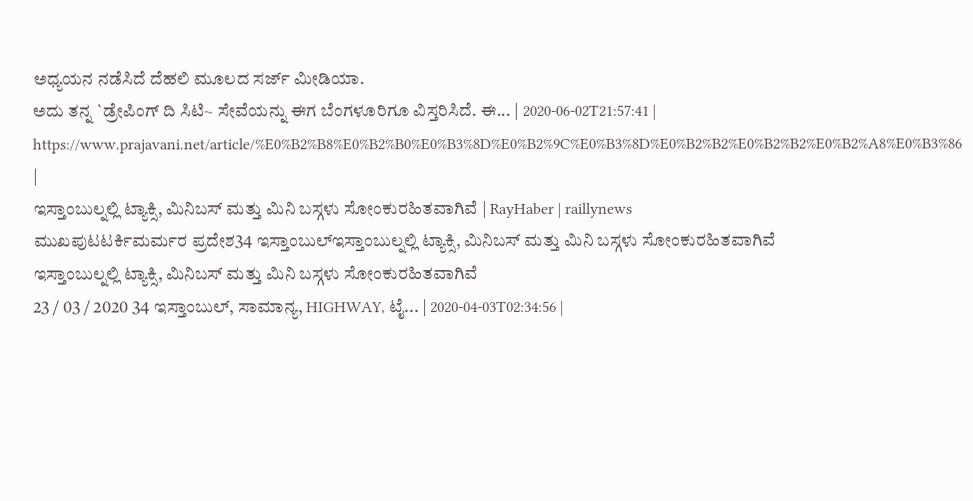ಅಧ್ಯಯನ ನಡೆಸಿದೆ ದೆಹಲಿ ಮೂಲದ ಸರ್ಜ್ ಮೀಡಿಯಾ.
ಅದು ತನ್ನ `ಡ್ರೇಪಿಂಗ್ ದಿ ಸಿಟಿ~ ಸೇವೆಯನ್ನು ಈಗ ಬೆಂಗಳೂರಿಗೂ ವಿಸ್ತರಿಸಿದೆ. ಈ... | 2020-06-02T21:57:41 | https://www.prajavani.net/article/%E0%B2%B8%E0%B2%B0%E0%B3%8D%E0%B2%9C%E0%B3%8D%E0%B2%B2%E0%B2%B2%E0%B2%A8%E0%B3%86 |
ಇಸ್ತಾಂಬುಲ್ನಲ್ಲಿ ಟ್ಯಾಕ್ಸಿ, ಮಿನಿಬಸ್ ಮತ್ತು ಮಿನಿ ಬಸ್ಗಳು ಸೋಂಕುರಹಿತವಾಗಿವೆ | RayHaber | raillynews
ಮುಖಪುಟಟರ್ಕಿಮರ್ಮರ ಪ್ರದೇಶ34 ಇಸ್ತಾಂಬುಲ್ಇಸ್ತಾಂಬುಲ್ನಲ್ಲಿ ಟ್ಯಾಕ್ಸಿ, ಮಿನಿಬಸ್ ಮತ್ತು ಮಿನಿ ಬಸ್ಗಳು ಸೋಂಕುರಹಿತವಾಗಿವೆ
ಇಸ್ತಾಂಬುಲ್ನಲ್ಲಿ ಟ್ಯಾಕ್ಸಿ, ಮಿನಿಬಸ್ ಮತ್ತು ಮಿನಿ ಬಸ್ಗಳು ಸೋಂಕುರಹಿತವಾಗಿವೆ
23 / 03 / 2020 34 ಇಸ್ತಾಂಬುಲ್, ಸಾಮಾನ್ಯ, HIGHWAY, ಟೈ... | 2020-04-03T02:34:56 |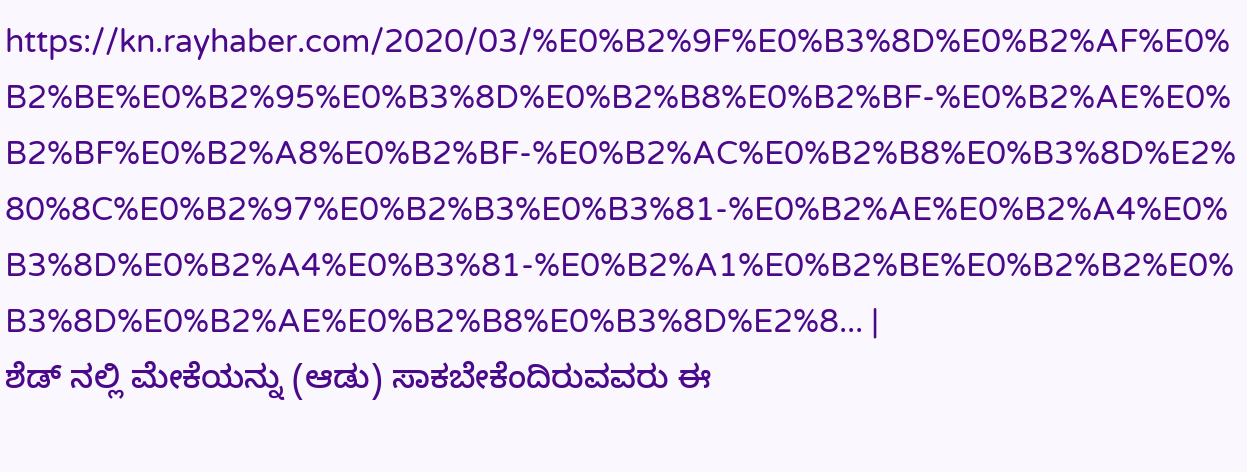https://kn.rayhaber.com/2020/03/%E0%B2%9F%E0%B3%8D%E0%B2%AF%E0%B2%BE%E0%B2%95%E0%B3%8D%E0%B2%B8%E0%B2%BF-%E0%B2%AE%E0%B2%BF%E0%B2%A8%E0%B2%BF-%E0%B2%AC%E0%B2%B8%E0%B3%8D%E2%80%8C%E0%B2%97%E0%B2%B3%E0%B3%81-%E0%B2%AE%E0%B2%A4%E0%B3%8D%E0%B2%A4%E0%B3%81-%E0%B2%A1%E0%B2%BE%E0%B2%B2%E0%B3%8D%E0%B2%AE%E0%B2%B8%E0%B3%8D%E2%8... |
ಶೆಡ್ ನಲ್ಲಿ ಮೇಕೆಯನ್ನು (ಆಡು) ಸಾಕಬೇಕೆಂದಿರುವವರು ಈ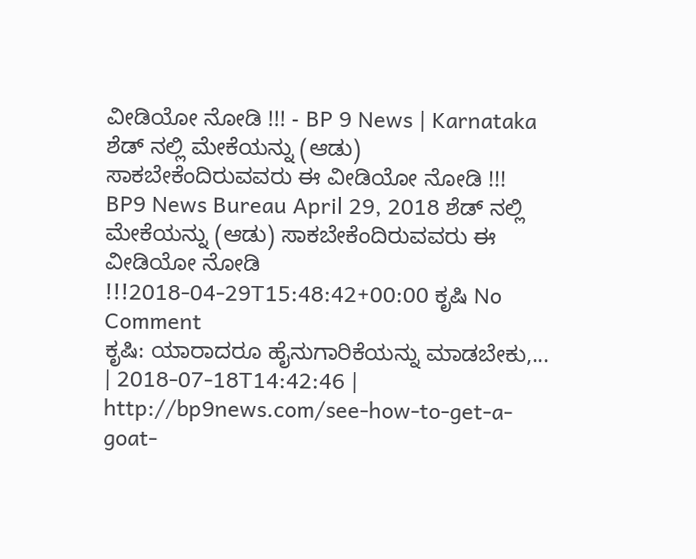ವೀಡಿಯೋ ನೋಡಿ !!! - BP 9 News | Karnataka
ಶೆಡ್ ನಲ್ಲಿ ಮೇಕೆಯನ್ನು (ಆಡು) ಸಾಕಬೇಕೆಂದಿರುವವರು ಈ ವೀಡಿಯೋ ನೋಡಿ !!!
BP9 News Bureau April 29, 2018 ಶೆಡ್ ನಲ್ಲಿ ಮೇಕೆಯನ್ನು (ಆಡು) ಸಾಕಬೇಕೆಂದಿರುವವರು ಈ ವೀಡಿಯೋ ನೋಡಿ !!!2018-04-29T15:48:42+00:00 ಕೃಷಿ No Comment
ಕೃಷಿ: ಯಾರಾದರೂ ಹೈನುಗಾರಿಕೆಯನ್ನು ಮಾಡಬೇಕು,... | 2018-07-18T14:42:46 | http://bp9news.com/see-how-to-get-a-goat-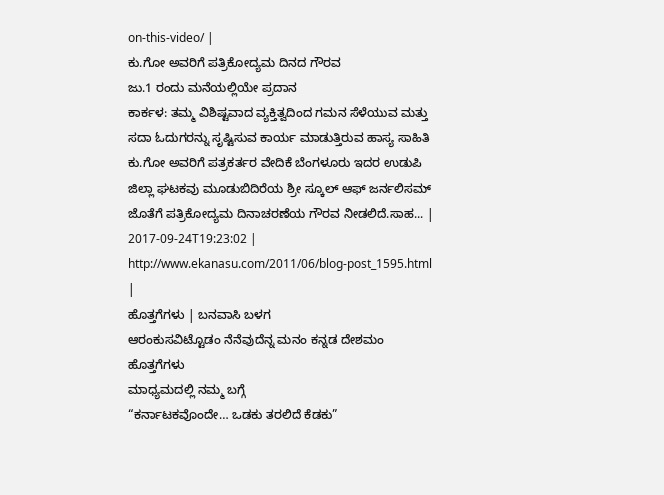on-this-video/ |
ಕು.ಗೋ ಅವರಿಗೆ ಪತ್ರಿಕೋದ್ಯಮ ದಿನದ ಗೌರವ
ಜು.1 ರಂದು ಮನೆಯಲ್ಲಿಯೇ ಪ್ರದಾನ
ಕಾರ್ಕಳ: ತಮ್ಮ ವಿಶಿಷ್ಟವಾದ ವ್ಯಕ್ತಿತ್ವದಿಂದ ಗಮನ ಸೆಳೆಯುವ ಮತ್ತು ಸದಾ ಓದುಗರನ್ನು ಸೃಷ್ಟಿಸುವ ಕಾರ್ಯ ಮಾಡುತ್ತಿರುವ ಹಾಸ್ಯ ಸಾಹಿತಿ ಕು.ಗೋ ಅವರಿಗೆ ಪತ್ರಕರ್ತರ ವೇದಿಕೆ ಬೆಂಗಳೂರು ಇದರ ಉಡುಪಿ ಜಿಲ್ಲಾ ಘಟಕವು ಮೂಡುಬಿದಿರೆಯ ಶ್ರೀ ಸ್ಕೂಲ್ ಆಫ್ ಜರ್ನಲಿಸಮ್ ಜೊತೆಗೆ ಪತ್ರಿಕೋದ್ಯಮ ದಿನಾಚರಣೆಯ ಗೌರವ ನೀಡಲಿದೆ.ಸಾಹ... | 2017-09-24T19:23:02 | http://www.ekanasu.com/2011/06/blog-post_1595.html |
ಹೊತ್ತಗೆಗಳು | ಬನವಾಸಿ ಬಳಗ
ಆರಂಕುಸವಿಟ್ಟೊಡಂ ನೆನೆವುದೆನ್ನ ಮನಂ ಕನ್ನಡ ದೇಶಮಂ
ಹೊತ್ತಗೆಗಳು
ಮಾಧ್ಯಮದಲ್ಲಿ ನಮ್ಮ ಬಗ್ಗೆ
“ಕರ್ನಾಟಕವೊಂದೇ… ಒಡಕು ತರಲಿದೆ ಕೆಡಕು”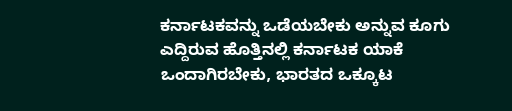ಕರ್ನಾಟಕವನ್ನು ಒಡೆಯಬೇಕು ಅನ್ನುವ ಕೂಗು ಎದ್ದಿರುವ ಹೊತ್ತಿನಲ್ಲಿ ಕರ್ನಾಟಕ ಯಾಕೆ ಒಂದಾಗಿರಬೇಕು, ಭಾರತದ ಒಕ್ಕೂಟ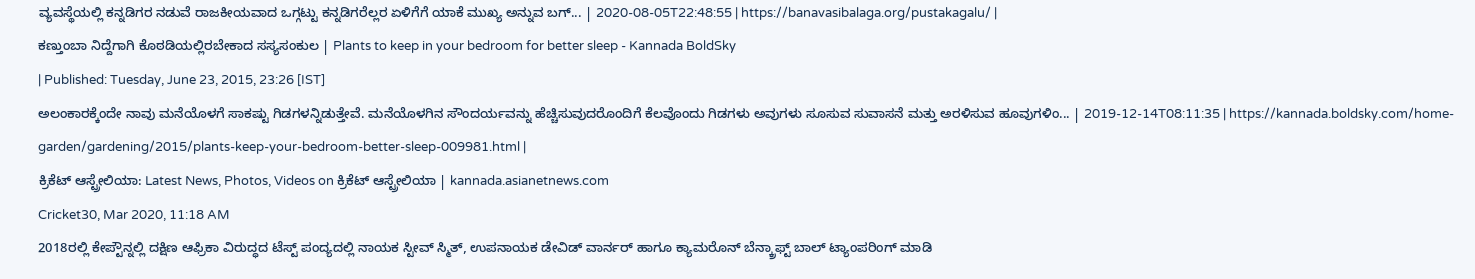ವ್ಯವಸ್ಥೆಯಲ್ಲಿ ಕನ್ನಡಿಗರ ನಡುವೆ ರಾಜಕೀಯವಾದ ಒಗ್ಗಟ್ಟು ಕನ್ನಡಿಗರೆಲ್ಲರ ಏಳಿಗೆಗೆ ಯಾಕೆ ಮುಖ್ಯ ಅನ್ನುವ ಬಗ್... | 2020-08-05T22:48:55 | https://banavasibalaga.org/pustakagalu/ |
ಕಣ್ತುಂಬಾ ನಿದ್ದೆಗಾಗಿ ಕೊಠಡಿಯಲ್ಲಿರಬೇಕಾದ ಸಸ್ಯಸಂಕುಲ | Plants to keep in your bedroom for better sleep - Kannada BoldSky
| Published: Tuesday, June 23, 2015, 23:26 [IST]
ಅಲಂಕಾರಕ್ಕೆಂದೇ ನಾವು ಮನೆಯೊಳಗೆ ಸಾಕಷ್ಟು ಗಿಡಗಳನ್ನಿಡುತ್ತೇವೆ. ಮನೆಯೊಳಗಿನ ಸೌಂದರ್ಯವನ್ನು ಹೆಚ್ಚಿಸುವುದರೊಂದಿಗೆ ಕೆಲವೊಂದು ಗಿಡಗಳು ಅವುಗಳು ಸೂಸುವ ಸುವಾಸನೆ ಮತ್ತು ಅರಳಿಸುವ ಹೂವುಗಳಿಂ... | 2019-12-14T08:11:35 | https://kannada.boldsky.com/home-garden/gardening/2015/plants-keep-your-bedroom-better-sleep-009981.html |
ಕ್ರಿಕೆಟ್ ಆಸ್ಟ್ರೇಲಿಯಾ: Latest News, Photos, Videos on ಕ್ರಿಕೆಟ್ ಆಸ್ಟ್ರೇಲಿಯಾ | kannada.asianetnews.com
Cricket30, Mar 2020, 11:18 AM
2018ರಲ್ಲಿ ಕೇಪ್ಟೌನ್ನಲ್ಲಿ ದಕ್ಷಿಣ ಆಫ್ರಿಕಾ ವಿರುದ್ಧದ ಟೆಸ್ಟ್ ಪಂದ್ಯದಲ್ಲಿ ನಾಯಕ ಸ್ಟೀವ್ ಸ್ಮಿತ್, ಉಪನಾಯಕ ಡೇವಿಡ್ ವಾರ್ನರ್ ಹಾಗೂ ಕ್ಯಾಮರೊನ್ ಬೆನ್ಕ್ರಾಫ್ಟ್ ಬಾಲ್ ಟ್ಯಾಂಪರಿಂಗ್ ಮಾಡಿ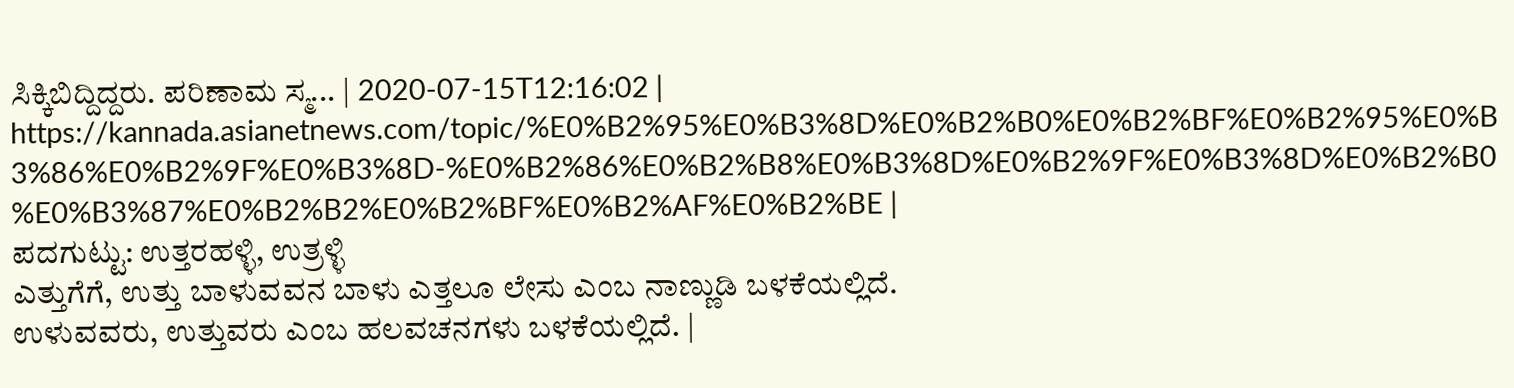ಸಿಕ್ಕಿಬಿದ್ದಿದ್ದರು. ಪರಿಣಾಮ ಸ್ಮ... | 2020-07-15T12:16:02 | https://kannada.asianetnews.com/topic/%E0%B2%95%E0%B3%8D%E0%B2%B0%E0%B2%BF%E0%B2%95%E0%B3%86%E0%B2%9F%E0%B3%8D-%E0%B2%86%E0%B2%B8%E0%B3%8D%E0%B2%9F%E0%B3%8D%E0%B2%B0%E0%B3%87%E0%B2%B2%E0%B2%BF%E0%B2%AF%E0%B2%BE |
ಪದಗುಟ್ಟು: ಉತ್ತರಹಳ್ಳಿ, ಉತ್ರಳ್ಳಿ
ಎತ್ತುಗೆಗೆ, ಉತ್ತು ಬಾಳುವವನ ಬಾಳು ಎತ್ತಲೂ ಲೇಸು ಎಂಬ ನಾಣ್ಣುಡಿ ಬಳಕೆಯಲ್ಲಿದೆ.
ಉಳುವವರು, ಉತ್ತುವರು ಎಂಬ ಹಲವಚನಗಳು ಬಳಕೆಯಲ್ಲಿದೆ. |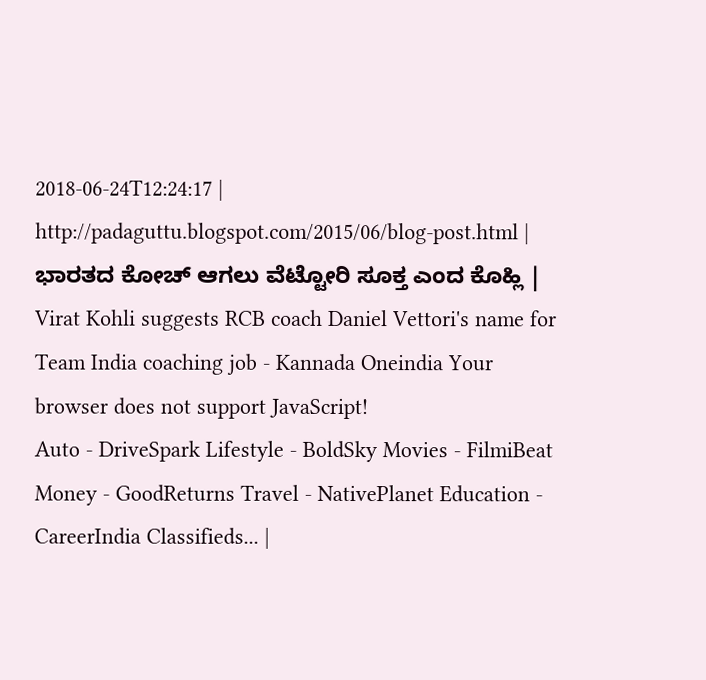2018-06-24T12:24:17 | http://padaguttu.blogspot.com/2015/06/blog-post.html |
ಭಾರತದ ಕೋಚ್ ಆಗಲು ವೆಟ್ಟೋರಿ ಸೂಕ್ತ ಎಂದ ಕೊಹ್ಲಿ | Virat Kohli suggests RCB coach Daniel Vettori's name for Team India coaching job - Kannada Oneindia Your browser does not support JavaScript!
Auto - DriveSpark Lifestyle - BoldSky Movies - FilmiBeat Money - GoodReturns Travel - NativePlanet Education - CareerIndia Classifieds... |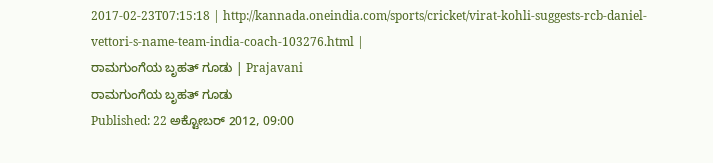2017-02-23T07:15:18 | http://kannada.oneindia.com/sports/cricket/virat-kohli-suggests-rcb-daniel-vettori-s-name-team-india-coach-103276.html |
ರಾಮಗುಂಗೆಯ ಬೃಹತ್ ಗೂಡು | Prajavani
ರಾಮಗುಂಗೆಯ ಬೃಹತ್ ಗೂಡು
Published: 22 ಅಕ್ಟೋಬರ್ 2012, 09:00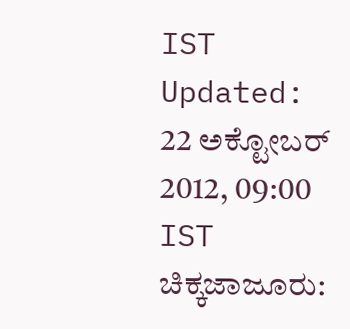IST
Updated: 22 ಅಕ್ಟೋಬರ್ 2012, 09:00 IST
ಚಿಕ್ಕಜಾಜೂರು: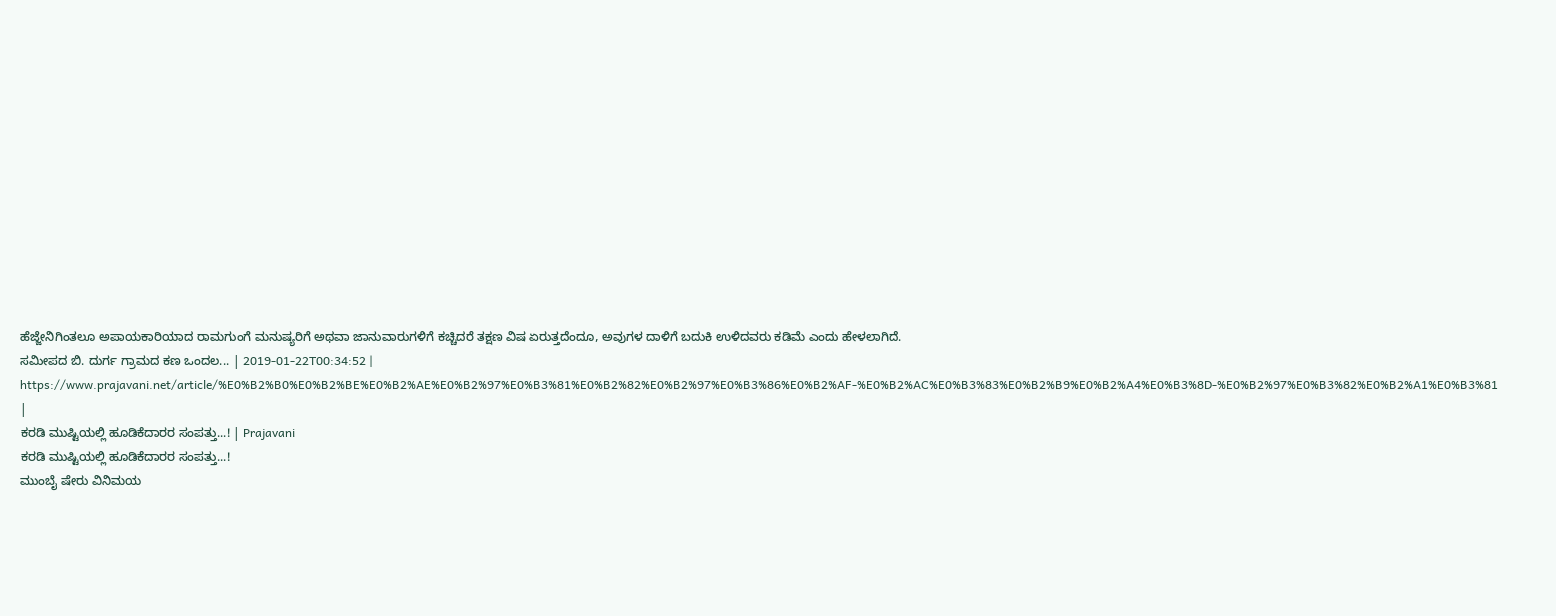ಹೆಜ್ಜೇನಿಗಿಂತಲೂ ಅಪಾಯಕಾರಿಯಾದ ರಾಮಗುಂಗೆ ಮನುಷ್ಯರಿಗೆ ಅಥವಾ ಜಾನುವಾರುಗಳಿಗೆ ಕಚ್ಚಿದರೆ ತಕ್ಷಣ ವಿಷ ಏರುತ್ತದೆಂದೂ, ಅವುಗಳ ದಾಳಿಗೆ ಬದುಕಿ ಉಳಿದವರು ಕಡಿಮೆ ಎಂದು ಹೇಳಲಾಗಿದೆ.
ಸಮೀಪದ ಬಿ. ದುರ್ಗ ಗ್ರಾಮದ ಕಣ ಒಂದಲ... | 2019-01-22T00:34:52 | https://www.prajavani.net/article/%E0%B2%B0%E0%B2%BE%E0%B2%AE%E0%B2%97%E0%B3%81%E0%B2%82%E0%B2%97%E0%B3%86%E0%B2%AF-%E0%B2%AC%E0%B3%83%E0%B2%B9%E0%B2%A4%E0%B3%8D-%E0%B2%97%E0%B3%82%E0%B2%A1%E0%B3%81 |
ಕರಡಿ ಮುಷ್ಟಿಯಲ್ಲಿ ಹೂಡಿಕೆದಾರರ ಸಂಪತ್ತು...! | Prajavani
ಕರಡಿ ಮುಷ್ಟಿಯಲ್ಲಿ ಹೂಡಿಕೆದಾರರ ಸಂಪತ್ತು...!
ಮುಂಬೈ ಷೇರು ವಿನಿಮಯ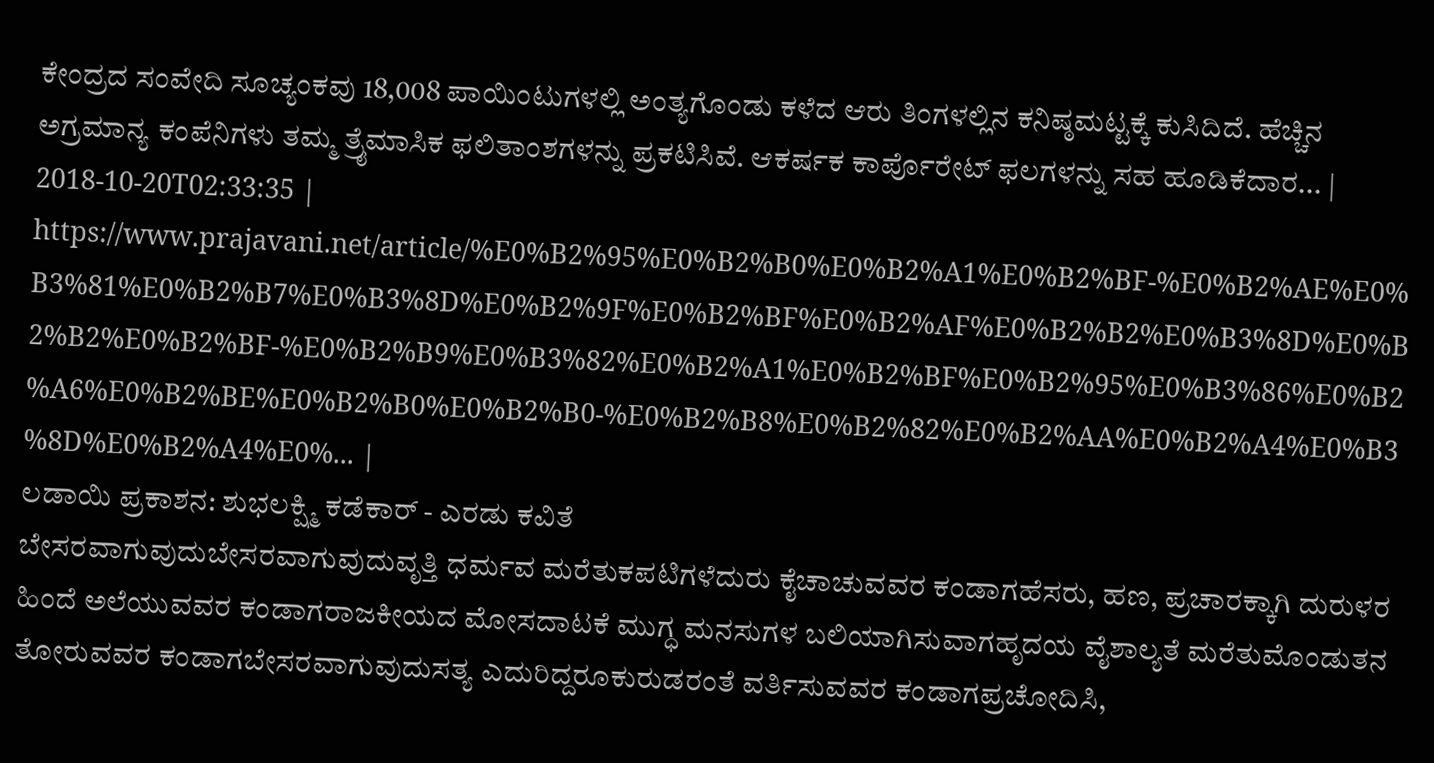ಕೇಂದ್ರದ ಸಂವೇದಿ ಸೂಚ್ಯಂಕವು 18,008 ಪಾಯಿಂಟುಗಳಲ್ಲಿ ಅಂತ್ಯಗೊಂಡು ಕಳೆದ ಆರು ತಿಂಗಳಲ್ಲಿನ ಕನಿಷ್ಠಮಟ್ಟಕ್ಕೆ ಕುಸಿದಿದೆ. ಹೆಚ್ಚಿನ ಅಗ್ರಮಾನ್ಯ ಕಂಪೆನಿಗಳು ತಮ್ಮ ತ್ರೈಮಾಸಿಕ ಫಲಿತಾಂಶಗಳನ್ನು ಪ್ರಕಟಿಸಿವೆ. ಆಕರ್ಷಕ ಕಾರ್ಪೊರೇಟ್ ಫಲಗಳನ್ನು ಸಹ ಹೂಡಿಕೆದಾರ... | 2018-10-20T02:33:35 | https://www.prajavani.net/article/%E0%B2%95%E0%B2%B0%E0%B2%A1%E0%B2%BF-%E0%B2%AE%E0%B3%81%E0%B2%B7%E0%B3%8D%E0%B2%9F%E0%B2%BF%E0%B2%AF%E0%B2%B2%E0%B3%8D%E0%B2%B2%E0%B2%BF-%E0%B2%B9%E0%B3%82%E0%B2%A1%E0%B2%BF%E0%B2%95%E0%B3%86%E0%B2%A6%E0%B2%BE%E0%B2%B0%E0%B2%B0-%E0%B2%B8%E0%B2%82%E0%B2%AA%E0%B2%A4%E0%B3%8D%E0%B2%A4%E0%... |
ಲಡಾಯಿ ಪ್ರಕಾಶನ: ಶುಭಲಕ್ಷ್ಮಿ ಕಡೆಕಾರ್ - ಎರಡು ಕವಿತೆ
ಬೇಸರವಾಗುವುದುಬೇಸರವಾಗುವುದುವೃತ್ತಿ ಧರ್ಮವ ಮರೆತುಕಪಟಿಗಳೆದುರು ಕೈಚಾಚುವವರ ಕಂಡಾಗಹೆಸರು, ಹಣ, ಪ್ರಚಾರಕ್ಕಾಗಿ ದುರುಳರ ಹಿಂದೆ ಅಲೆಯುವವರ ಕಂಡಾಗರಾಜಕೀಯದ ಮೋಸದಾಟಕೆ ಮುಗ್ಧ ಮನಸುಗಳ ಬಲಿಯಾಗಿಸುವಾಗಹೃದಯ ವೈಶಾಲ್ಯತೆ ಮರೆತುಮೊಂಡುತನ ತೋರುವವರ ಕಂಡಾಗಬೇಸರವಾಗುವುದುಸತ್ಯ ಎದುರಿದ್ದರೂಕುರುಡರಂತೆ ವರ್ತಿಸುವವರ ಕಂಡಾಗಪ್ರಚೋದಿಸಿ,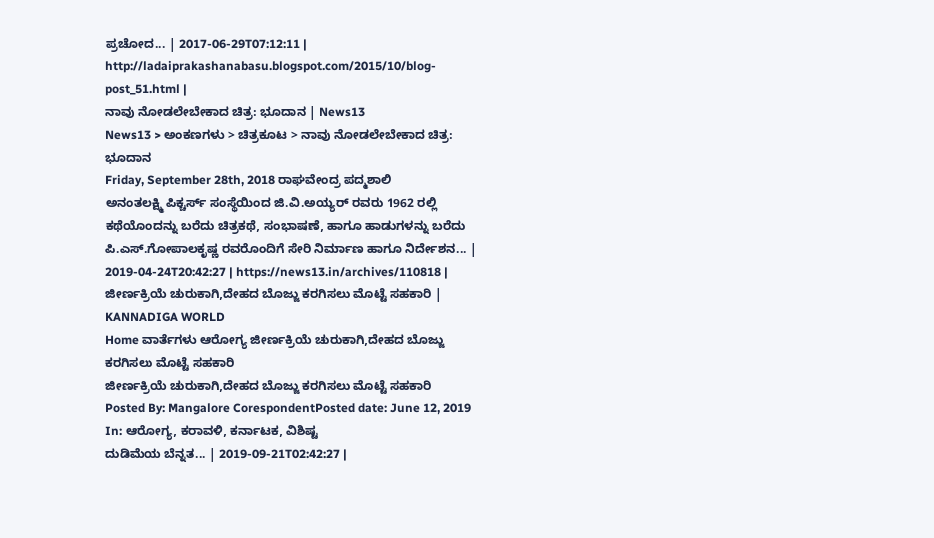ಪ್ರಚೋದ... | 2017-06-29T07:12:11 | http://ladaiprakashanabasu.blogspot.com/2015/10/blog-post_51.html |
ನಾವು ನೋಡಲೇಬೇಕಾದ ಚಿತ್ರ: ಭೂದಾನ | News13
News13 > ಅಂಕಣಗಳು > ಚಿತ್ರಕೂಟ > ನಾವು ನೋಡಲೇಬೇಕಾದ ಚಿತ್ರ: ಭೂದಾನ
Friday, September 28th, 2018 ರಾಘವೇಂದ್ರ ಪದ್ಮಶಾಲಿ
ಅನಂತಲಕ್ಷ್ಮಿ ಪಿಕ್ಚರ್ಸ್ ಸಂಸ್ಥೆಯಿಂದ ಜಿ.ವಿ.ಅಯ್ಯರ್ ರವರು 1962 ರಲ್ಲಿ ಕಥೆಯೊಂದನ್ನು ಬರೆದು ಚಿತ್ರಕಥೆ, ಸಂಭಾಷಣೆ, ಹಾಗೂ ಹಾಡುಗಳನ್ನು ಬರೆದು ಪಿ.ಎಸ್.ಗೋಪಾಲಕೃಷ್ಣ ರವರೊಂದಿಗೆ ಸೇರಿ ನಿರ್ಮಾಣ ಹಾಗೂ ನಿರ್ದೇಶನ... | 2019-04-24T20:42:27 | https://news13.in/archives/110818 |
ಜೀರ್ಣಕ್ರಿಯೆ ಚುರುಕಾಗಿ,ದೇಹದ ಬೊಜ್ಜು ಕರಗಿಸಲು ಮೊಟ್ಟೆ ಸಹಕಾರಿ | KANNADIGA WORLD
Home ವಾರ್ತೆಗಳು ಆರೋಗ್ಯ ಜೀರ್ಣಕ್ರಿಯೆ ಚುರುಕಾಗಿ,ದೇಹದ ಬೊಜ್ಜು ಕರಗಿಸಲು ಮೊಟ್ಟೆ ಸಹಕಾರಿ
ಜೀರ್ಣಕ್ರಿಯೆ ಚುರುಕಾಗಿ,ದೇಹದ ಬೊಜ್ಜು ಕರಗಿಸಲು ಮೊಟ್ಟೆ ಸಹಕಾರಿ
Posted By: Mangalore CorespondentPosted date: June 12, 2019 In: ಆರೋಗ್ಯ, ಕರಾವಳಿ, ಕರ್ನಾಟಕ, ವಿಶಿಷ್ಟ
ದುಡಿಮೆಯ ಬೆನ್ನತ... | 2019-09-21T02:42:27 |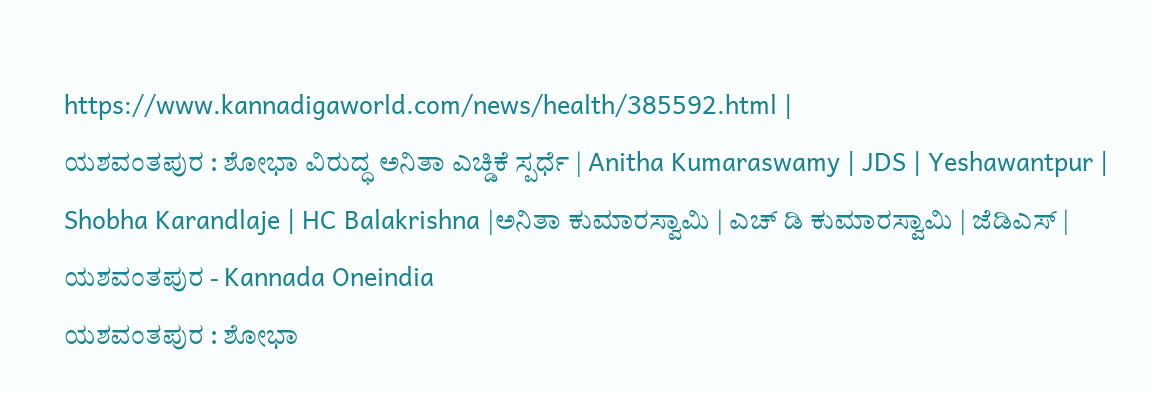https://www.kannadigaworld.com/news/health/385592.html |
ಯಶವಂತಪುರ : ಶೋಭಾ ವಿರುದ್ಧ ಅನಿತಾ ಎಚ್ಡಿಕೆ ಸ್ಪರ್ಧೆ | Anitha Kumaraswamy | JDS | Yeshawantpur | Shobha Karandlaje | HC Balakrishna |ಅನಿತಾ ಕುಮಾರಸ್ವಾಮಿ | ಎಚ್ ಡಿ ಕುಮಾರಸ್ವಾಮಿ | ಜೆಡಿಎಸ್ | ಯಶವಂತಪುರ - Kannada Oneindia
ಯಶವಂತಪುರ : ಶೋಭಾ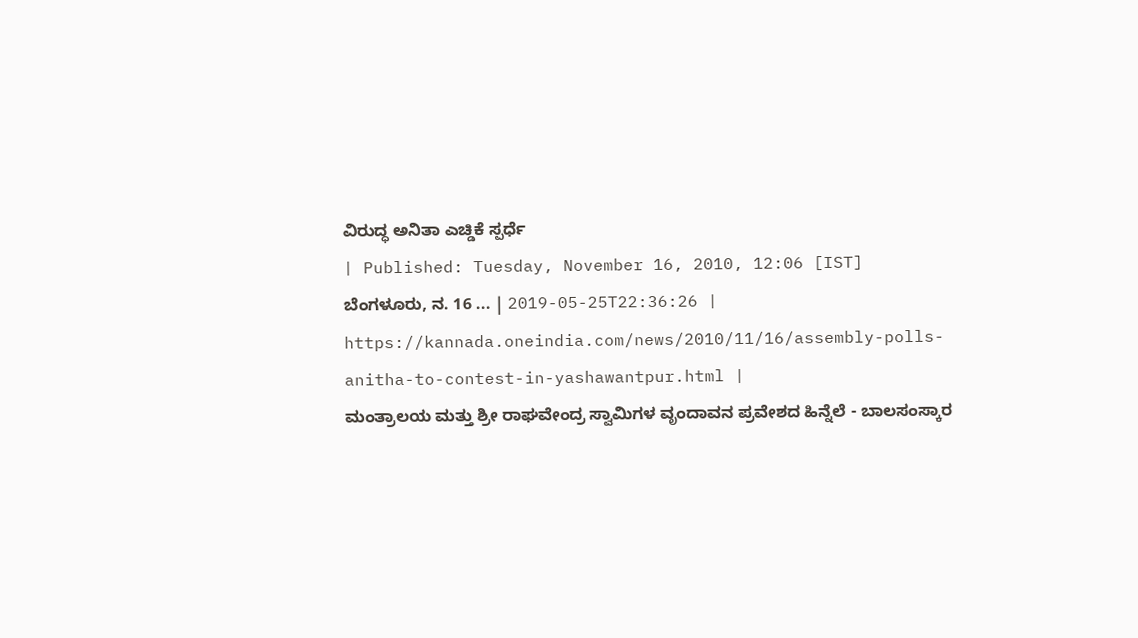ವಿರುದ್ಧ ಅನಿತಾ ಎಚ್ಡಿಕೆ ಸ್ಪರ್ಧೆ
| Published: Tuesday, November 16, 2010, 12:06 [IST]
ಬೆಂಗಳೂರು, ನ. 16 ... | 2019-05-25T22:36:26 | https://kannada.oneindia.com/news/2010/11/16/assembly-polls-anitha-to-contest-in-yashawantpur.html |
ಮಂತ್ರಾಲಯ ಮತ್ತು ಶ್ರೀ ರಾಘವೇಂದ್ರ ಸ್ವಾಮಿಗಳ ವೃಂದಾವನ ಪ್ರವೇಶದ ಹಿನ್ನೆಲೆ - ಬಾಲಸಂಸ್ಕಾರ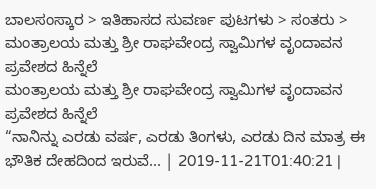ಬಾಲಸಂಸ್ಕಾರ > ಇತಿಹಾಸದ ಸುವರ್ಣ ಪುಟಗಳು > ಸಂತರು > ಮಂತ್ರಾಲಯ ಮತ್ತು ಶ್ರೀ ರಾಘವೇಂದ್ರ ಸ್ವಾಮಿಗಳ ವೃಂದಾವನ ಪ್ರವೇಶದ ಹಿನ್ನೆಲೆ
ಮಂತ್ರಾಲಯ ಮತ್ತು ಶ್ರೀ ರಾಘವೇಂದ್ರ ಸ್ವಾಮಿಗಳ ವೃಂದಾವನ ಪ್ರವೇಶದ ಹಿನ್ನೆಲೆ
“ನಾನಿನ್ನು ಎರಡು ವರ್ಷ, ಎರಡು ತಿಂಗಳು, ಎರಡು ದಿನ ಮಾತ್ರ ಈ ಭೌತಿಕ ದೇಹದಿಂದ ಇರುವೆ... | 2019-11-21T01:40:21 |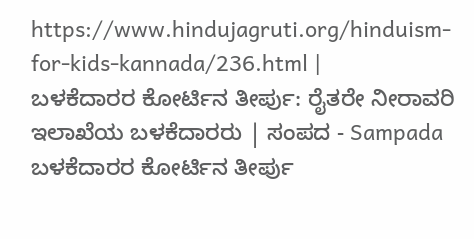https://www.hindujagruti.org/hinduism-for-kids-kannada/236.html |
ಬಳಕೆದಾರರ ಕೋರ್ಟಿನ ತೀರ್ಪು: ರೈತರೇ ನೀರಾವರಿ ಇಲಾಖೆಯ ಬಳಕೆದಾರರು | ಸಂಪದ - Sampada
ಬಳಕೆದಾರರ ಕೋರ್ಟಿನ ತೀರ್ಪು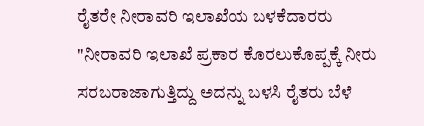ರೈತರೇ ನೀರಾವರಿ ಇಲಾಖೆಯ ಬಳಕೆದಾರರು
"ನೀರಾವರಿ ಇಲಾಖೆ ಪ್ರಕಾರ ಕೊರಲುಕೊಪ್ಪಕ್ಕೆ ನೀರು ಸರಬರಾಜಾಗುತ್ತಿದ್ದು ಅದನ್ನು ಬಳಸಿ ರೈತರು ಬೆಳೆ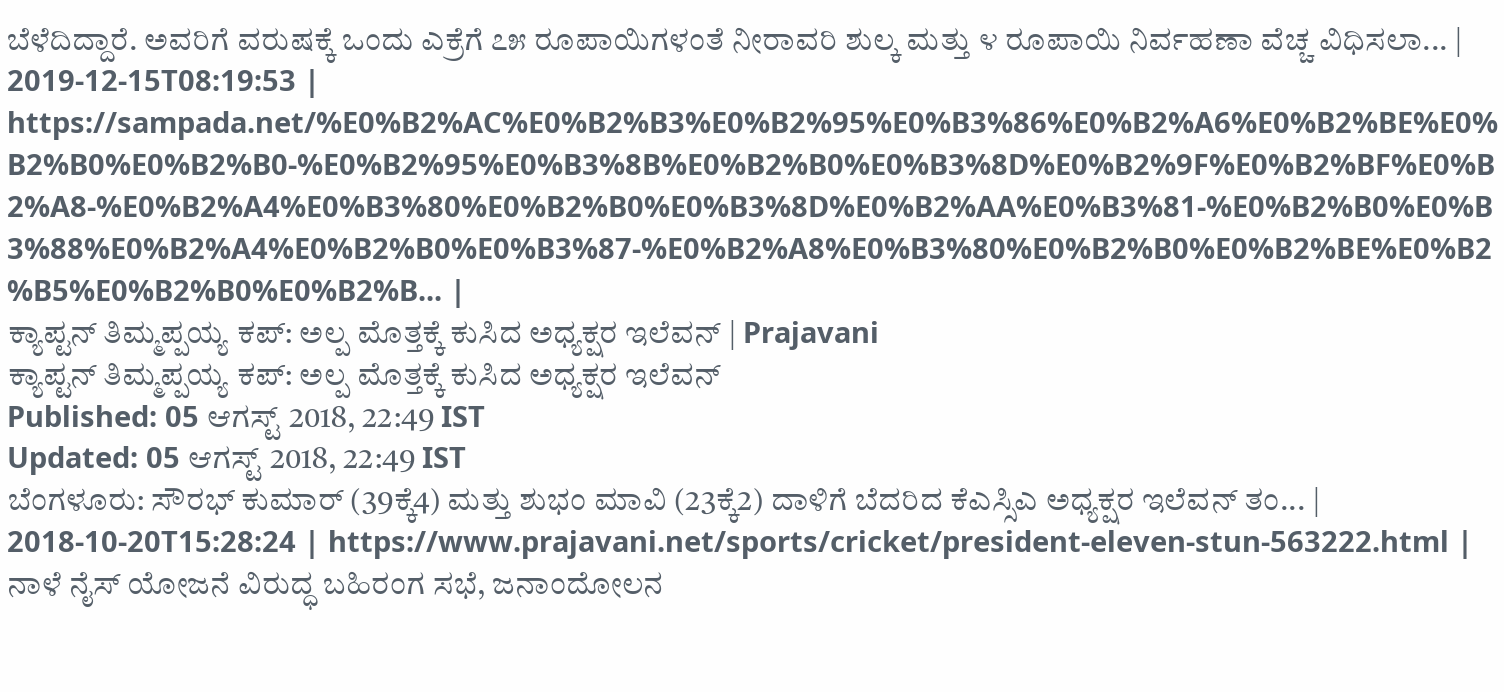ಬೆಳೆದಿದ್ದಾರೆ. ಅವರಿಗೆ ವರುಷಕ್ಕೆ ಒಂದು ಎಕ್ರೆಗೆ ೭೫ ರೂಪಾಯಿಗಳಂತೆ ನೀರಾವರಿ ಶುಲ್ಕ ಮತ್ತು ೪ ರೂಪಾಯಿ ನಿರ್ವಹಣಾ ವೆಚ್ಚ ವಿಧಿಸಲಾ... | 2019-12-15T08:19:53 | https://sampada.net/%E0%B2%AC%E0%B2%B3%E0%B2%95%E0%B3%86%E0%B2%A6%E0%B2%BE%E0%B2%B0%E0%B2%B0-%E0%B2%95%E0%B3%8B%E0%B2%B0%E0%B3%8D%E0%B2%9F%E0%B2%BF%E0%B2%A8-%E0%B2%A4%E0%B3%80%E0%B2%B0%E0%B3%8D%E0%B2%AA%E0%B3%81-%E0%B2%B0%E0%B3%88%E0%B2%A4%E0%B2%B0%E0%B3%87-%E0%B2%A8%E0%B3%80%E0%B2%B0%E0%B2%BE%E0%B2%B5%E0%B2%B0%E0%B2%B... |
ಕ್ಯಾಪ್ಟನ್ ತಿಮ್ಮಪ್ಪಯ್ಯ ಕಪ್: ಅಲ್ಪ ಮೊತ್ತಕ್ಕೆ ಕುಸಿದ ಅಧ್ಯಕ್ಷರ ಇಲೆವನ್ | Prajavani
ಕ್ಯಾಪ್ಟನ್ ತಿಮ್ಮಪ್ಪಯ್ಯ ಕಪ್: ಅಲ್ಪ ಮೊತ್ತಕ್ಕೆ ಕುಸಿದ ಅಧ್ಯಕ್ಷರ ಇಲೆವನ್
Published: 05 ಆಗಸ್ಟ್ 2018, 22:49 IST
Updated: 05 ಆಗಸ್ಟ್ 2018, 22:49 IST
ಬೆಂಗಳೂರು: ಸೌರಭ್ ಕುಮಾರ್ (39ಕ್ಕೆ4) ಮತ್ತು ಶುಭಂ ಮಾವಿ (23ಕ್ಕೆ2) ದಾಳಿಗೆ ಬೆದರಿದ ಕೆಎಸ್ಸಿಎ ಅಧ್ಯಕ್ಷರ ಇಲೆವನ್ ತಂ... | 2018-10-20T15:28:24 | https://www.prajavani.net/sports/cricket/president-eleven-stun-563222.html |
ನಾಳೆ ನೈಸ್ ಯೋಜನೆ ವಿರುದ್ಧ ಬಹಿರಂಗ ಸಭೆ, ಜನಾಂದೋಲನ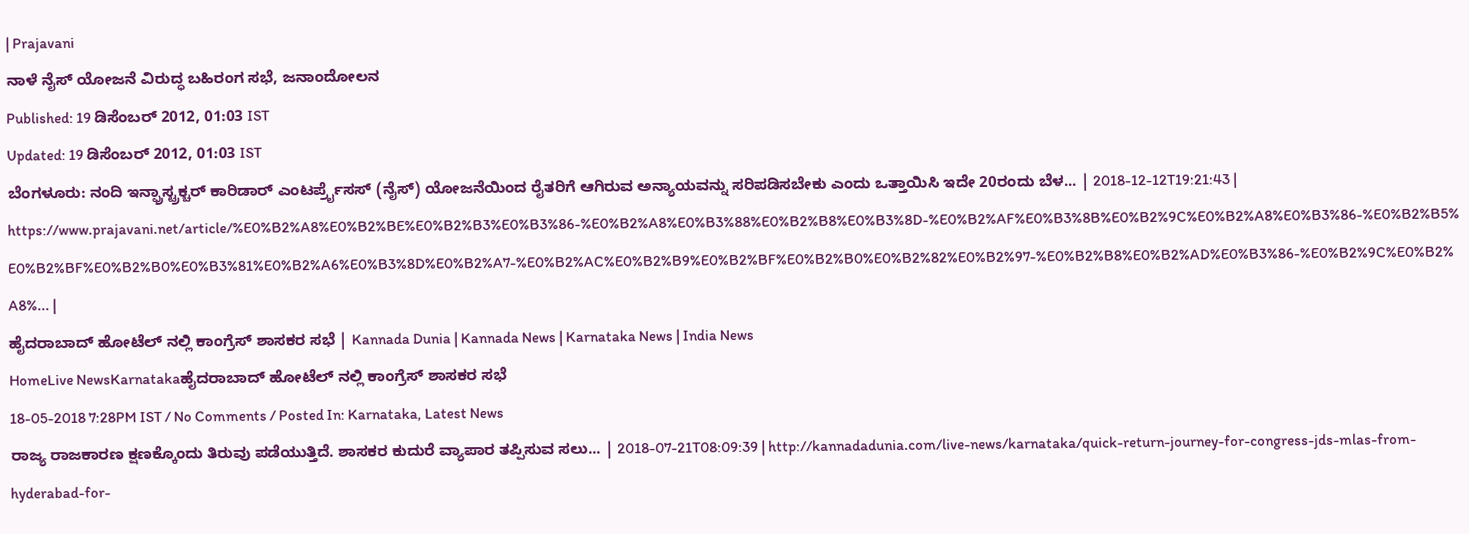| Prajavani
ನಾಳೆ ನೈಸ್ ಯೋಜನೆ ವಿರುದ್ಧ ಬಹಿರಂಗ ಸಭೆ, ಜನಾಂದೋಲನ
Published: 19 ಡಿಸೆಂಬರ್ 2012, 01:03 IST
Updated: 19 ಡಿಸೆಂಬರ್ 2012, 01:03 IST
ಬೆಂಗಳೂರು: ನಂದಿ ಇನ್ಫ್ರಾಸ್ಟ್ರಕ್ಚರ್ ಕಾರಿಡಾರ್ ಎಂಟರ್ಪ್ರೈಸಸ್ (ನೈಸ್) ಯೋಜನೆಯಿಂದ ರೈತರಿಗೆ ಆಗಿರುವ ಅನ್ಯಾಯವನ್ನು ಸರಿಪಡಿಸಬೇಕು ಎಂದು ಒತ್ತಾಯಿಸಿ ಇದೇ 20ರಂದು ಬೆಳ... | 2018-12-12T19:21:43 | https://www.prajavani.net/article/%E0%B2%A8%E0%B2%BE%E0%B2%B3%E0%B3%86-%E0%B2%A8%E0%B3%88%E0%B2%B8%E0%B3%8D-%E0%B2%AF%E0%B3%8B%E0%B2%9C%E0%B2%A8%E0%B3%86-%E0%B2%B5%E0%B2%BF%E0%B2%B0%E0%B3%81%E0%B2%A6%E0%B3%8D%E0%B2%A7-%E0%B2%AC%E0%B2%B9%E0%B2%BF%E0%B2%B0%E0%B2%82%E0%B2%97-%E0%B2%B8%E0%B2%AD%E0%B3%86-%E0%B2%9C%E0%B2%A8%... |
ಹೈದರಾಬಾದ್ ಹೋಟೆಲ್ ನಲ್ಲಿ ಕಾಂಗ್ರೆಸ್ ಶಾಸಕರ ಸಭೆ | Kannada Dunia | Kannada News | Karnataka News | India News
HomeLive NewsKarnatakaಹೈದರಾಬಾದ್ ಹೋಟೆಲ್ ನಲ್ಲಿ ಕಾಂಗ್ರೆಸ್ ಶಾಸಕರ ಸಭೆ
18-05-2018 7:28PM IST / No Comments / Posted In: Karnataka, Latest News
ರಾಜ್ಯ ರಾಜಕಾರಣ ಕ್ಷಣಕ್ಕೊಂದು ತಿರುವು ಪಡೆಯುತ್ತಿದೆ. ಶಾಸಕರ ಕುದುರೆ ವ್ಯಾಪಾರ ತಪ್ಪಿಸುವ ಸಲು... | 2018-07-21T08:09:39 | http://kannadadunia.com/live-news/karnataka/quick-return-journey-for-congress-jds-mlas-from-hyderabad-for-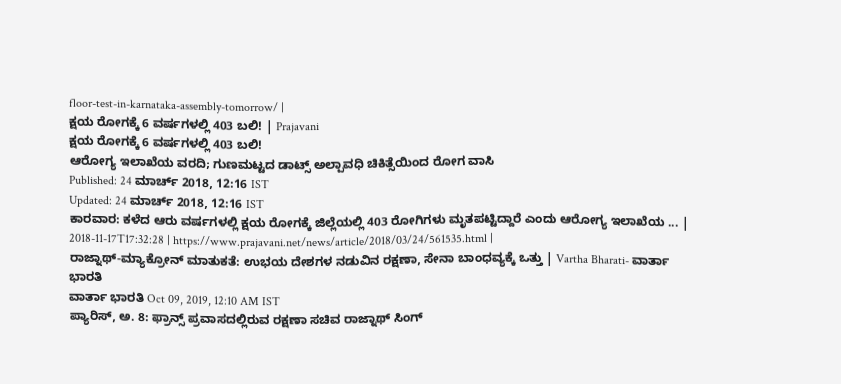floor-test-in-karnataka-assembly-tomorrow/ |
ಕ್ಷಯ ರೋಗಕ್ಕೆ 6 ವರ್ಷಗಳಲ್ಲಿ 403 ಬಲಿ! | Prajavani
ಕ್ಷಯ ರೋಗಕ್ಕೆ 6 ವರ್ಷಗಳಲ್ಲಿ 403 ಬಲಿ!
ಆರೋಗ್ಯ ಇಲಾಖೆಯ ವರದಿ; ಗುಣಮಟ್ಟದ ಡಾಟ್ಸ್ ಅಲ್ಪಾವಧಿ ಚಿಕಿತ್ಸೆಯಿಂದ ರೋಗ ವಾಸಿ
Published: 24 ಮಾರ್ಚ್ 2018, 12:16 IST
Updated: 24 ಮಾರ್ಚ್ 2018, 12:16 IST
ಕಾರವಾರ: ಕಳೆದ ಆರು ವರ್ಷಗಳಲ್ಲಿ ಕ್ಷಯ ರೋಗಕ್ಕೆ ಜಿಲ್ಲೆಯಲ್ಲಿ 403 ರೋಗಿಗಳು ಮೃತಪಟ್ಟಿದ್ದಾರೆ ಎಂದು ಆರೋಗ್ಯ ಇಲಾಖೆಯ ... | 2018-11-17T17:32:28 | https://www.prajavani.net/news/article/2018/03/24/561535.html |
ರಾಜ್ನಾಥ್-ಮ್ಯಾಕ್ರೋನ್ ಮಾತುಕತೆ: ಉಭಯ ದೇಶಗಳ ನಡುವಿನ ರಕ್ಷಣಾ, ಸೇನಾ ಬಾಂಧವ್ಯಕ್ಕೆ ಒತ್ತು | Vartha Bharati- ವಾರ್ತಾ ಭಾರತಿ
ವಾರ್ತಾ ಭಾರತಿ Oct 09, 2019, 12:10 AM IST
ಪ್ಯಾರಿಸ್, ಅ. 8: ಫ್ರಾನ್ಸ್ ಪ್ರವಾಸದಲ್ಲಿರುವ ರಕ್ಷಣಾ ಸಚಿವ ರಾಜ್ನಾಥ್ ಸಿಂಗ್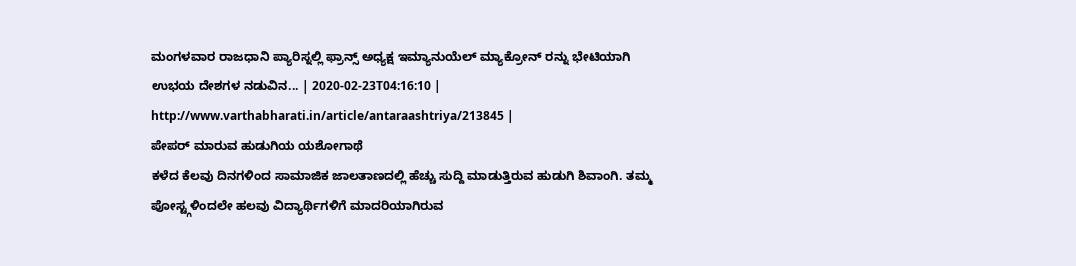ಮಂಗಳವಾರ ರಾಜಧಾನಿ ಪ್ಯಾರಿಸ್ನಲ್ಲಿ ಫ್ರಾನ್ಸ್ ಅಧ್ಯಕ್ಷ ಇಮ್ಯಾನುಯೆಲ್ ಮ್ಯಾಕ್ರೋನ್ ರನ್ನು ಭೇಟಿಯಾಗಿ ಉಭಯ ದೇಶಗಳ ನಡುವಿನ... | 2020-02-23T04:16:10 | http://www.varthabharati.in/article/antaraashtriya/213845 |
ಪೇಪರ್ ಮಾರುವ ಹುಡುಗಿಯ ಯಶೋಗಾಥೆ
ಕಳೆದ ಕೆಲವು ದಿನಗಳಿಂದ ಸಾಮಾಜಿಕ ಜಾಲತಾಣದಲ್ಲಿ ಹೆಚ್ಚು ಸುದ್ದಿ ಮಾಡುತ್ತಿರುವ ಹುಡುಗಿ ಶಿವಾಂಗಿ. ತಮ್ಮ ಪೋಸ್ಟ್ಗಳಿಂದಲೇ ಹಲವು ವಿದ್ಯಾರ್ಥಿಗಳಿಗೆ ಮಾದರಿಯಾಗಿರುವ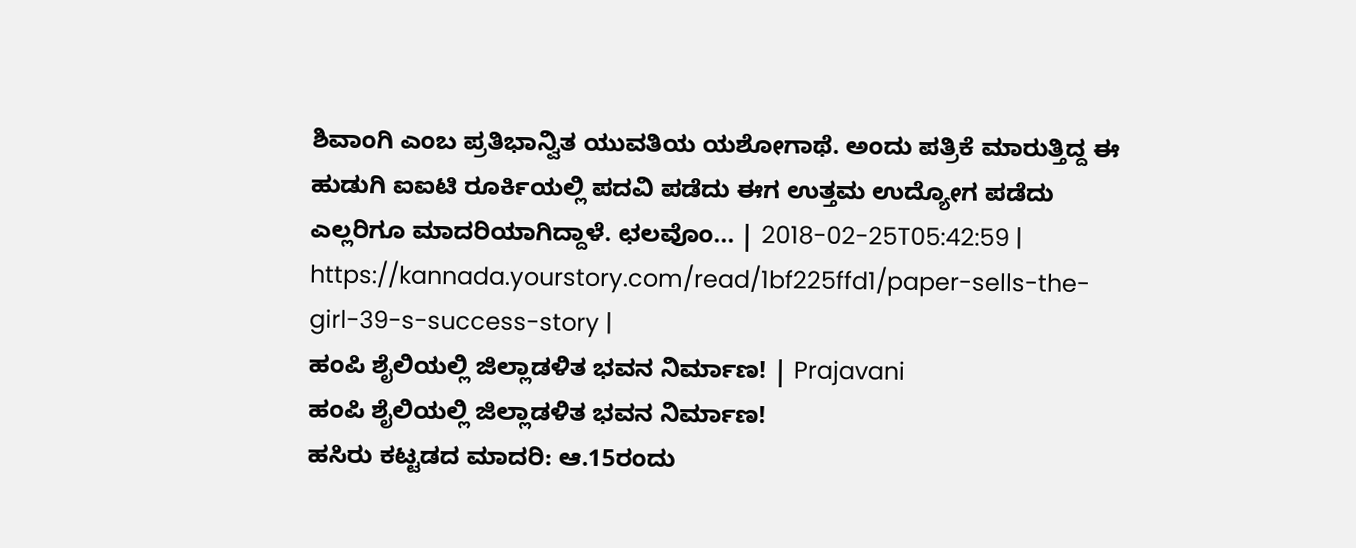ಶಿವಾಂಗಿ ಎಂಬ ಪ್ರತಿಭಾನ್ವಿತ ಯುವತಿಯ ಯಶೋಗಾಥೆ. ಅಂದು ಪತ್ರಿಕೆ ಮಾರುತ್ತಿದ್ದ ಈ ಹುಡುಗಿ ಐಐಟಿ ರೂರ್ಕಿಯಲ್ಲಿ ಪದವಿ ಪಡೆದು ಈಗ ಉತ್ತಮ ಉದ್ಯೋಗ ಪಡೆದು ಎಲ್ಲರಿಗೂ ಮಾದರಿಯಾಗಿದ್ದಾಳೆ. ಛಲವೊಂ... | 2018-02-25T05:42:59 | https://kannada.yourstory.com/read/1bf225ffd1/paper-sells-the-girl-39-s-success-story |
ಹಂಪಿ ಶೈಲಿಯಲ್ಲಿ ಜಿಲ್ಲಾಡಳಿತ ಭವನ ನಿರ್ಮಾಣ! | Prajavani
ಹಂಪಿ ಶೈಲಿಯಲ್ಲಿ ಜಿಲ್ಲಾಡಳಿತ ಭವನ ನಿರ್ಮಾಣ!
ಹಸಿರು ಕಟ್ಟಡದ ಮಾದರಿ: ಆ.15ರಂದು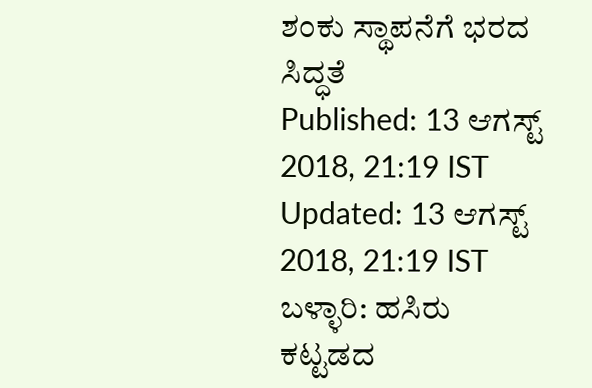ಶಂಕು ಸ್ಥಾಪನೆಗೆ ಭರದ ಸಿದ್ಧತೆ
Published: 13 ಆಗಸ್ಟ್ 2018, 21:19 IST
Updated: 13 ಆಗಸ್ಟ್ 2018, 21:19 IST
ಬಳ್ಳಾರಿ: ಹಸಿರು ಕಟ್ಟಡದ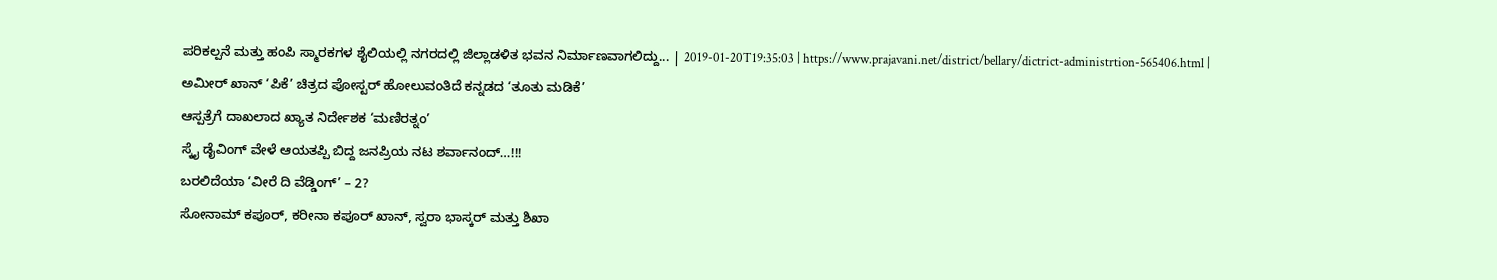ಪರಿಕಲ್ಪನೆ ಮತ್ತು ಹಂಪಿ ಸ್ಮಾರಕಗಳ ಶೈಲಿಯಲ್ಲಿ ನಗರದಲ್ಲಿ ಜಿಲ್ಲಾಡಳಿತ ಭವನ ನಿರ್ಮಾಣವಾಗಲಿದ್ದು... | 2019-01-20T19:35:03 | https://www.prajavani.net/district/bellary/dictrict-administrtion-565406.html |
ಅಮೀರ್ ಖಾನ್ ‘ಪಿಕೆ’ ಚಿತ್ರದ ಪೋಸ್ಟರ್ ಹೋಲುವಂತಿದೆ ಕನ್ನಡದ ‘ತೂತು ಮಡಿಕೆ’
ಆಸ್ಪತ್ರೆಗೆ ದಾಖಲಾದ ಖ್ಯಾತ ನಿರ್ದೇಶಕ ‘ಮಣಿರತ್ನಂ’
ಸ್ಕೈ ಡೈವಿಂಗ್ ವೇಳೆ ಆಯತಪ್ಪಿ ಬಿದ್ದ ಜನಪ್ರಿಯ ನಟ ಶರ್ವಾನಂದ್…!!!
ಬರಲಿದೆಯಾ ‘ವೀರೆ ದಿ ವೆಡ್ಡಿಂಗ್’ – 2?
ಸೋನಾಮ್ ಕಪೂರ್, ಕರೀನಾ ಕಪೂರ್ ಖಾನ್, ಸ್ವರಾ ಭಾಸ್ಕರ್ ಮತ್ತು ಶಿಖಾ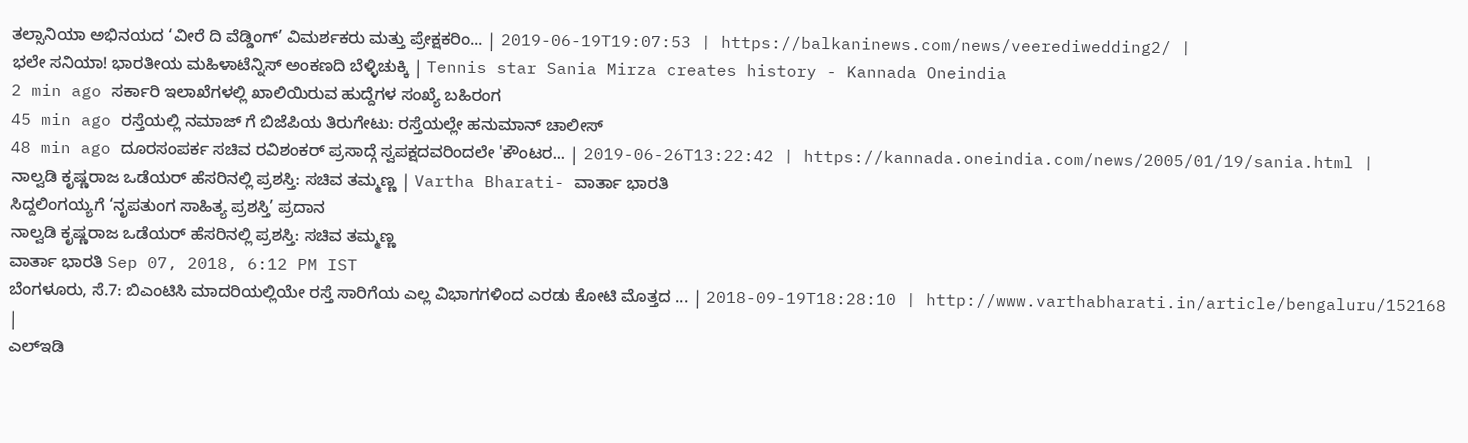ತಲ್ಸಾನಿಯಾ ಅಭಿನಯದ ‘ವೀರೆ ದಿ ವೆಡ್ಡಿಂಗ್’ ವಿಮರ್ಶಕರು ಮತ್ತು ಪ್ರೇಕ್ಷಕರಿಂ... | 2019-06-19T19:07:53 | https://balkaninews.com/news/veerediwedding2/ |
ಭಲೇ ಸನಿಯಾ! ಭಾರತೀಯ ಮಹಿಳಾಟೆನ್ನಿಸ್ ಅಂಕಣದಿ ಬೆಳ್ಳಿಚುಕ್ಕಿ | Tennis star Sania Mirza creates history - Kannada Oneindia
2 min ago ಸರ್ಕಾರಿ ಇಲಾಖೆಗಳಲ್ಲಿ ಖಾಲಿಯಿರುವ ಹುದ್ದೆಗಳ ಸಂಖ್ಯೆ ಬಹಿರಂಗ
45 min ago ರಸ್ತೆಯಲ್ಲಿ ನಮಾಜ್ ಗೆ ಬಿಜೆಪಿಯ ತಿರುಗೇಟು: ರಸ್ತೆಯಲ್ಲೇ ಹನುಮಾನ್ ಚಾಲೀಸ್
48 min ago ದೂರಸಂಪರ್ಕ ಸಚಿವ ರವಿಶಂಕರ್ ಪ್ರಸಾದ್ಗೆ ಸ್ವಪಕ್ಷದವರಿಂದಲೇ 'ಕೌಂಟರ... | 2019-06-26T13:22:42 | https://kannada.oneindia.com/news/2005/01/19/sania.html |
ನಾಲ್ವಡಿ ಕೃಷ್ಣರಾಜ ಒಡೆಯರ್ ಹೆಸರಿನಲ್ಲಿ ಪ್ರಶಸ್ತಿ: ಸಚಿವ ತಮ್ಮಣ್ಣ | Vartha Bharati- ವಾರ್ತಾ ಭಾರತಿ
ಸಿದ್ದಲಿಂಗಯ್ಯಗೆ ‘ನೃಪತುಂಗ ಸಾಹಿತ್ಯ ಪ್ರಶಸ್ತಿ’ ಪ್ರದಾನ
ನಾಲ್ವಡಿ ಕೃಷ್ಣರಾಜ ಒಡೆಯರ್ ಹೆಸರಿನಲ್ಲಿ ಪ್ರಶಸ್ತಿ: ಸಚಿವ ತಮ್ಮಣ್ಣ
ವಾರ್ತಾ ಭಾರತಿ Sep 07, 2018, 6:12 PM IST
ಬೆಂಗಳೂರು, ಸೆ.7: ಬಿಎಂಟಿಸಿ ಮಾದರಿಯಲ್ಲಿಯೇ ರಸ್ತೆ ಸಾರಿಗೆಯ ಎಲ್ಲ ವಿಭಾಗಗಳಿಂದ ಎರಡು ಕೋಟಿ ಮೊತ್ತದ ... | 2018-09-19T18:28:10 | http://www.varthabharati.in/article/bengaluru/152168 |
ಎಲ್ಇಡಿ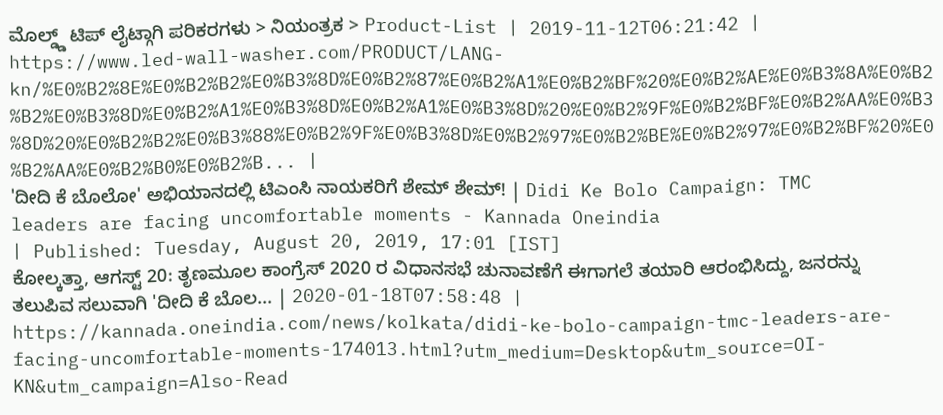ಮೊಲ್ಡ್ಡ್ ಟಿಪ್ ಲೈಟ್ಗಾಗಿ ಪರಿಕರಗಳು > ನಿಯಂತ್ರಕ > Product-List | 2019-11-12T06:21:42 | https://www.led-wall-washer.com/PRODUCT/LANG-kn/%E0%B2%8E%E0%B2%B2%E0%B3%8D%E0%B2%87%E0%B2%A1%E0%B2%BF%20%E0%B2%AE%E0%B3%8A%E0%B2%B2%E0%B3%8D%E0%B2%A1%E0%B3%8D%E0%B2%A1%E0%B3%8D%20%E0%B2%9F%E0%B2%BF%E0%B2%AA%E0%B3%8D%20%E0%B2%B2%E0%B3%88%E0%B2%9F%E0%B3%8D%E0%B2%97%E0%B2%BE%E0%B2%97%E0%B2%BF%20%E0%B2%AA%E0%B2%B0%E0%B2%B... |
'ದೀದಿ ಕೆ ಬೊಲೋ' ಅಭಿಯಾನದಲ್ಲಿ ಟಿಎಂಸಿ ನಾಯಕರಿಗೆ ಶೇಮ್ ಶೇಮ್! | Didi Ke Bolo Campaign: TMC leaders are facing uncomfortable moments - Kannada Oneindia
| Published: Tuesday, August 20, 2019, 17:01 [IST]
ಕೋಲ್ಕತ್ತಾ, ಆಗಸ್ಟ್ 20: ತೃಣಮೂಲ ಕಾಂಗ್ರೆಸ್ 2020 ರ ವಿಧಾನಸಭೆ ಚುನಾವಣೆಗೆ ಈಗಾಗಲೆ ತಯಾರಿ ಆರಂಭಿಸಿದ್ದು, ಜನರನ್ನು ತಲುಪಿವ ಸಲುವಾಗಿ 'ದೀದಿ ಕೆ ಬೊಲ... | 2020-01-18T07:58:48 | https://kannada.oneindia.com/news/kolkata/didi-ke-bolo-campaign-tmc-leaders-are-facing-uncomfortable-moments-174013.html?utm_medium=Desktop&utm_source=OI-KN&utm_campaign=Also-Read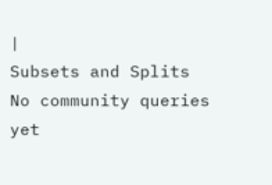|
Subsets and Splits
No community queries yet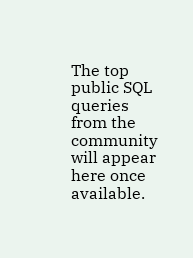The top public SQL queries from the community will appear here once available.